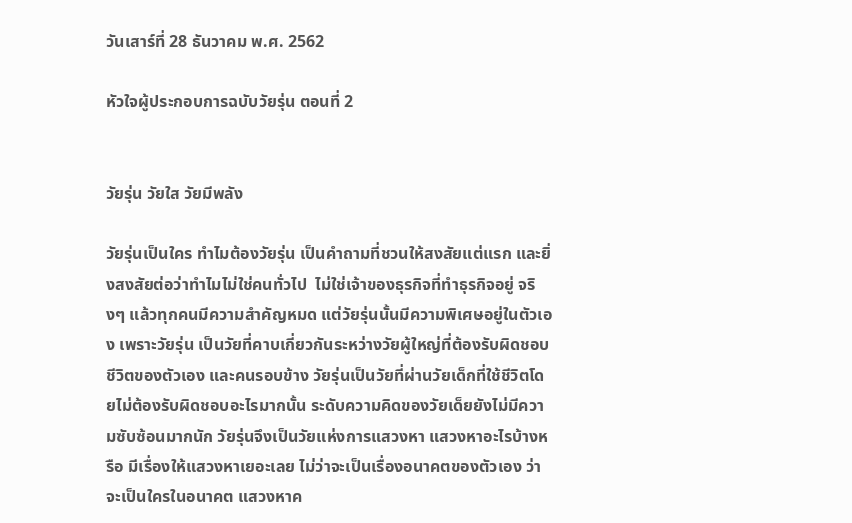วันเสาร์ที่ 28 ธันวาคม พ.ศ. 2562

หัวใจผู้ประกอบการฉบับวัยรุ่น ตอนที่ 2


วัยรุ่น วัยใส วัยมีพลัง

วัยรุ่นเป็นใคร ทำไมต้องวัยรุ่น เป็นคำถามที่ชวนให้สงสัยแต่แรก และยิ่งสงสัยต่อว่าทำไมไม่ใช่คนทั่วไป  ไม่ใช่เจ้าของธุรกิจที่ทำธุรกิจอยู่ จริงๆ แล้วทุกคนมีความสำคัญหมด แต่วัยรุ่นนั้นมีความพิเศษอยู่ในตัวเอง เพราะวัยรุ่น เป็นวัยที่คาบเกี่ยวกันระหว่างวัยผู้ใหญ่ที่ต้องรับผิดชอบชีวิตของตัวเอง และคนรอบข้าง วัยรุ่นเป็นวัยที่ผ่านวัยเด็กที่ใช้ชีวิตโดยไม่ต้องรับผิดชอบอะไรมากนั้น ระดับความคิดของวัยเด็ยยังไม่มีความซับซ้อนมากนัก วัยรุ่นจึงเป็นวัยแห่งการแสวงหา แสวงหาอะไรบ้างหรือ มีเรื่องให้แสวงหาเยอะเลย ไม่ว่าจะเป็นเรื่องอนาคตของตัวเอง ว่าจะเป็นใครในอนาคต แสวงหาค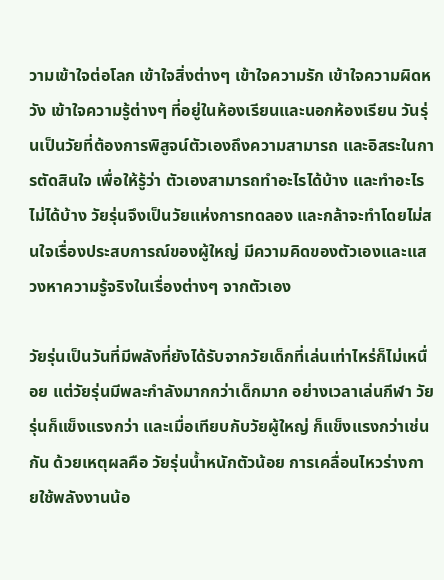วามเข้าใจต่อโลก เข้าใจสิ่งต่างๆ เข้าใจความรัก เข้าใจความผิดหวัง เข้าใจความรู้ต่างๆ ที่อยู่ในห้องเรียนและนอกห้องเรียน วันรุ่นเป็นวัยที่ต้องการพิสูจน์ตัวเองถึงความสามารถ และอิสระในการตัดสินใจ เพื่อให้รู้ว่า ตัวเองสามารถทำอะไรได้บ้าง และทำอะไรไม่ได้บ้าง วัยรุ่นจึงเป็นวัยแห่งการทดลอง และกล้าจะทำโดยไม่สนใจเรื่องประสบการณ์ของผู้ใหญ่ มีความคิดของตัวเองและแสวงหาความรู้จริงในเรื่องต่างๆ จากตัวเอง

วัยรุ่นเป็นวันที่มีพลังที่ยังได้รับจากวัยเด็กที่เล่นเท่าไหร่ก็ไม่เหนื่อย แต่วัยรุ่นมีพละกำลังมากกว่าเด็กมาก อย่างเวลาเล่นกีฬา วัยรุ่นก็แข็งแรงกว่า และเมื่อเทียบกับวัยผู้ใหญ่ ก็แข็งแรงกว่าเช่นกัน ด้วยเหตุผลคือ วัยรุ่นน้ำหนักตัวน้อย การเคลื่อนไหวร่างกายใช้พลังงานน้อ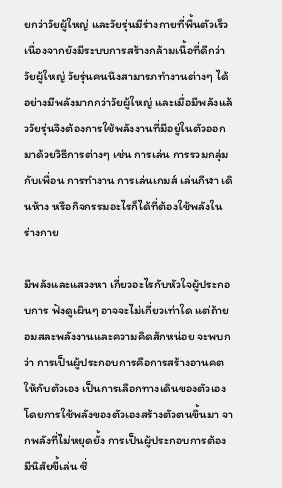ยกว่าวัยผู้ใหญ่ และวัยรุ่นมีร่างกายที่พื้นตัวเร็วเนื่องจากยังมีระบบการสร้างกล้ามเนื้อที่ดีกว่าวัยผู้ใหญ่ วัยรุ่นคนนึงสามารภทำงานต่างๆ ได้อย่างมีพลังมากกว่าวัยผู้ใหญ่ และเมื่อมีพลังแล้ววัยรุ่นจึงต้องการใช้พลังงานที่มีอยู่ในตัวออกมาด้วยวิธีการต่างๆ เช่น การเล่น การรวมกลุ่มกับเพื่อน การทำงาน การเล่นเกมส์ เล่นกีฬา เดินห้าง หรือกิจกรรมอะไรก็ได้ที่ต้องใช้พลังในร่างกาย

มีพลังและแสวงหา เกี่ยวอะไรกับหัวใจผู้ประกอบการ ฟังดูเผินๆ อาจจะไม่เกี่ยวเท่าใด แต่ถ้ายอมสละพลังงานและความคิดสักหน่อย จะพบกว่า การเป็นผู้ประกอบการคือการสร้างอานคตให้กับตัวเอง เป็นการเลือกทางเดินของตัวเอง โดยการใช้พลังของตัวเองสร้างตัวตนขึ้นมา จากพลังที่ไม่หยุดยั้ง การเป็นผู้ประกอบการต้องมีนิสัยขี้เล่น ซึ่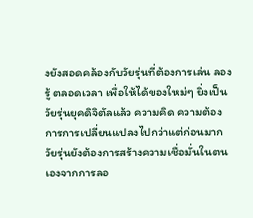งยังสอดคล้องกับวัยรุ่นที่ต้องการเล่น ลอง รู้ ตลอดเวลา เพื่อให้ได้ของใหม่ๆ ยิ่งเป็นวัยรุ่นยุคดิจิตัลแล้ว ความคิด ความต้องการการเปลี่ยนแปลงไปกว่าแต่ก่อนมาก วัยรุ่นยังต้องการสร้างความเชื่อมั่นในตนเองจากการลอ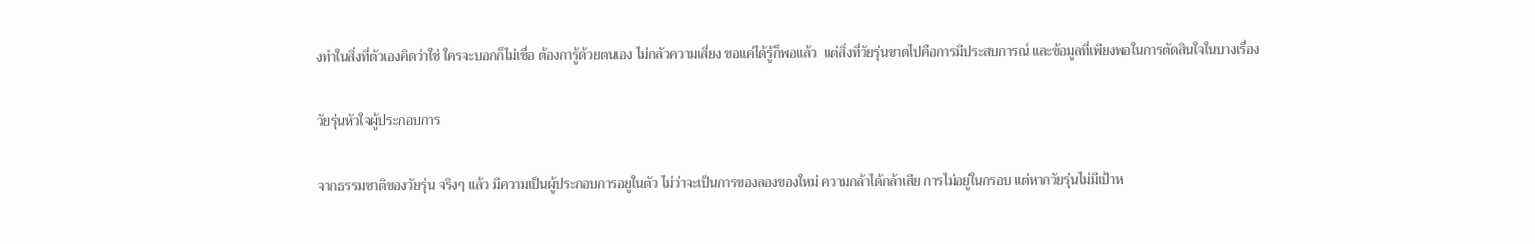งทำในสิ่งที่ตัวเองคิดว่าใช่ ใครจะบอกก็ไม่เชื่อ ต้องการู้ด้วยตนเอง ไม่กลัวความเสี่ยง ขอแค่ได้รู้ก็พอแล้ว  แต่สิ่งที่วัยรุ่นขาดไปคือการมีประสบการณ์ และข้อมูลที่เพียงพอในการตัดสินใจในบางเรื่อง

วัยรุ่นหัวใจผู้ประกอบการ

จากธรรมชาติของวัยรุ่น จริงๆ แล้ว มีความเป็นผู้ประกอบการอยูในตัว ไม่ว่าจะเป็นการของลองของใหม่ ความกล้าได้กล้าเสีย การไม่อยู่ในกรอบ แต่หากวัยรุ่นไม่มีเป้าห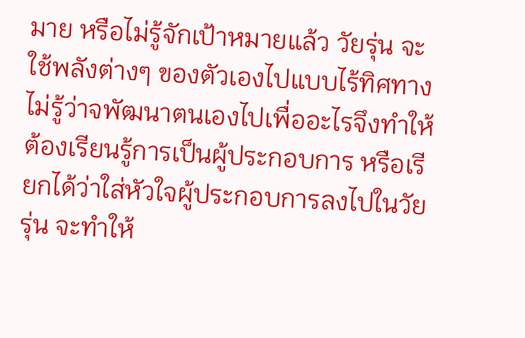มาย หรือไม่รู้จักเป้าหมายแล้ว วัยรุ่น จะใช้พลังต่างๆ ของตัวเองไปแบบไร้ทิศทาง ไม่รู้ว่าจพัฒนาตนเองไปเพื่ออะไรจึงทำให้ต้องเรียนรู้การเป็นผู้ประกอบการ หรือเรียกได้ว่าใส่หัวใจผู้ประกอบการลงไปในวัยรุ่น จะทำให้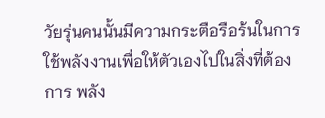วัยรุ่นคนนั้นมีความกระตือรือร้นในการใช้พลังงานเพื่อให้ตัวเองไปในสิ่งที่ต้องการ พลัง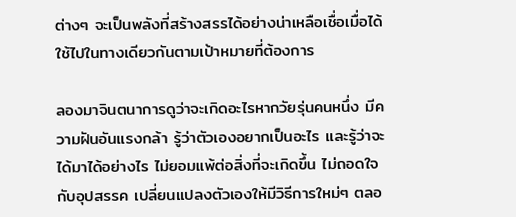ต่างๆ จะเป็นพลังที่สร้างสรรได้อย่างน่าเหลือเชื่อเมื่อได้ใช้ไปในทางเดียวกันตามเป้าหมายที่ต้องการ

ลองมาจินตนาการดูว่าจะเกิดอะไรหากวัยรุ่นคนหนึ่ง มีความฝันอันแรงกล้า รู้ว่าตัวเองอยากเป็นอะไร และรู้ว่าจะได้มาได้อย่างไร ไม่ยอมแพ้ต่อสิ่งที่จะเกิดขึ้น ไม่ถอดใจกับอุปสรรค เปลี่ยนแปลงตัวเองให้มีวิธีการใหม่ๆ ตลอ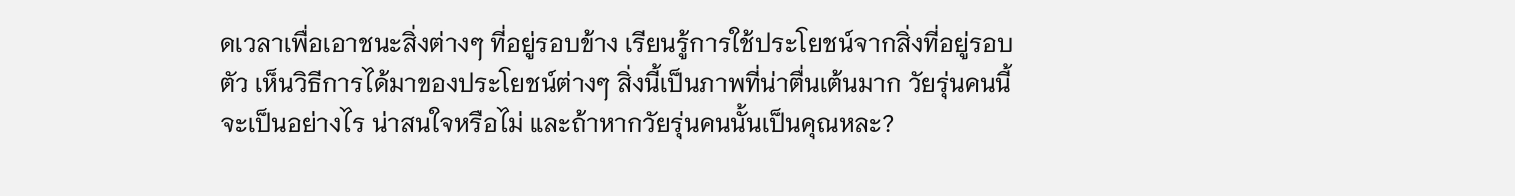ดเวลาเพื่อเอาชนะสิ่งต่างๆ ที่อยู่รอบข้าง เรียนรู้การใช้ประโยชน์จากสิ่งที่อยู่รอบตัว เห็นวิธีการได้มาของประโยชน์ต่างๆ สิ่งนี้เป็นภาพที่น่าตื่นเต้นมาก วัยรุ่นคนนี้ จะเป็นอย่างไร น่าสนใจหรือไม่ และถ้าหากวัยรุ่นคนนั้นเป็นคุณหละ?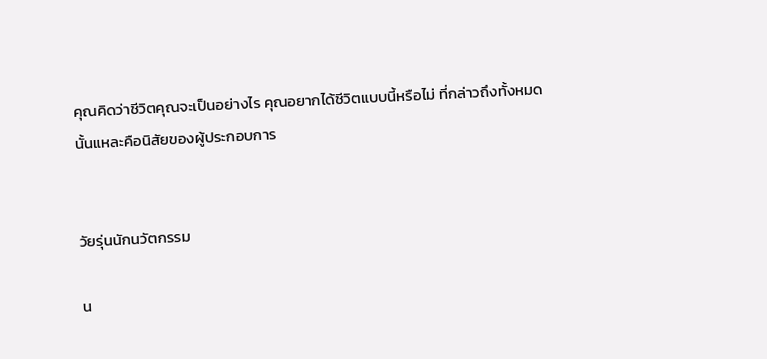คุณคิดว่าชีวิตคุณจะเป็นอย่างไร คุณอยากได้ชีวิตแบบนี้หรือไม่ ที่กล่าวถึงทั้งหมด นั้นแหละคือนิสัยของผู้ประกอบการ


วัยรุ่นนักนวัตกรรม

น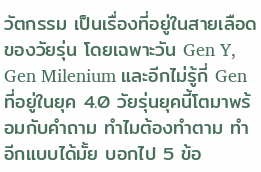วัตกรรม เป็นเรื่องที่อยู่ในสายเลือดของวัยรุ่น โดยเฉพาะวัน Gen Y, Gen Milenium และอีกไม่รู้กี่ Gen ที่อยู่ในยุค 4.0 วัยรุ่นยุคนี้โตมาพร้อมกับคำถาม ทำไมต้องทำตาม ทำอีกแบบได้มั้ย บอกไป 5 ข้อ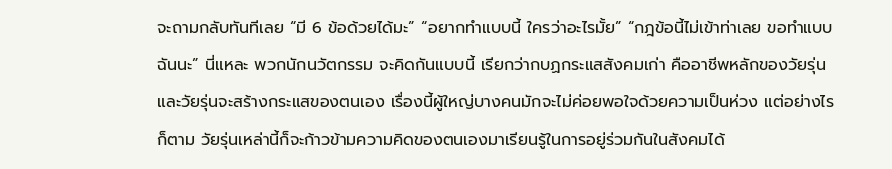จะถามกลับทันทีเลย “มี 6 ข้อด้วยได้มะ” “อยากทำแบบนี้ ใครว่าอะไรมั้ย” “กฎข้อนี้ไม่เข้าท่าเลย ขอทำแบบฉันนะ” นี่แหละ พวกนักนวัตกรรม จะคิดกันแบบนี้ เรียกว่ากบฏกระแสสังคมเก่า คืออาชีพหลักของวัยรุ่น และวัยรุ่นจะสร้างกระแสของตนเอง เรื่องนี้ผู้ใหญ่บางคนมักจะไม่ค่อยพอใจด้วยความเป็นห่วง แต่อย่างไรก็ตาม วัยรุ่นเหล่านี้ก็จะก้าวข้ามความคิดของตนเองมาเรียนรู้ในการอยู่ร่วมกันในสังคมได้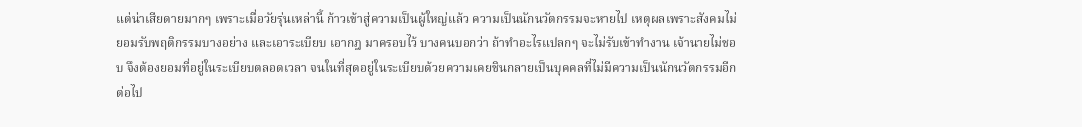แต่น่าเสียดายมากๆ เพราะเมื่อวัยรุ่นเหล่านี้ ก้าวเข้าสู่ความเป็นผู้ใหญ่แล้ว ความเป็นนักนวัตกรรมจะหายไป เหตุผลเพราะสังคมไม่ยอมรับพฤติกรรมบางอย่าง และเอาระเบียบ เอากฎ มาครอบไว้ บางคนบอกว่า ถ้าทำอะไรแปลกๆ จะไม่รับเข้าทำงาน เจ้านายไม่ชอบ จึงต้องยอมที่อยู่ในระเบียบตลอดเวลา จนในที่สุดอยู่ในระเบียบด้วยความเคยชินกลายเป็นบุคคลที่ไม่มีความเป็นนักนวัตกรรมอีกต่อไป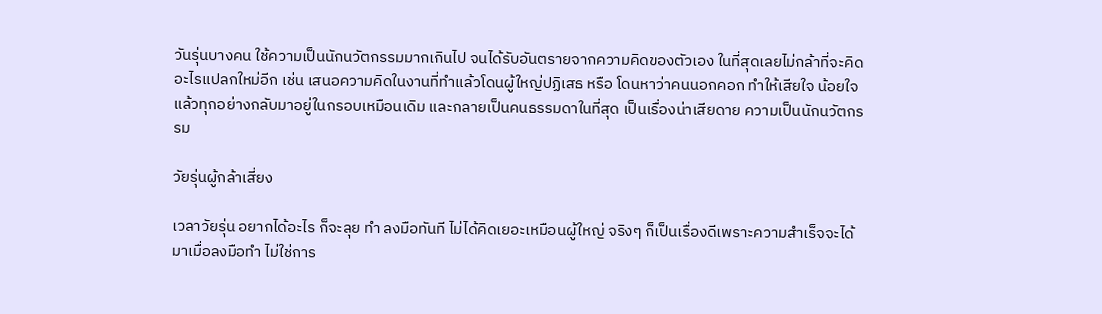วันรุ่นบางคน ใช้ความเป็นนักนวัตกรรมมากเกินไป จนได้รับอันตรายจากความคิดของตัวเอง ในที่สุดเลยไม่กล้าที่จะคิดอะไรแปลกใหม่อีก เช่น เสนอความคิดในงานที่ทำแล้วโดนผู้ใหญ่ปฏิเสธ หรือ โดนหาว่าคนนอกคอก ทำให้เสียใจ น้อยใจ แล้วทุกอย่างกลับมาอยู่ในกรอบเหมือนเดิม และกลายเป็นคนธรรมดาในที่สุด เป็นเรื่องน่าเสียดาย ความเป็นนักนวัตกรรม

วัยรุ่นผู้กล้าเสี่ยง

เวลาวัยรุ่น อยากได้อะไร ก็จะลุย ทำ ลงมือทันที ไม่ได้คิดเยอะเหมือนผู้ใหญ่ จริงๆ ก็เป็นเรื่องดีเพราะความสำเร็จจะได้มาเมื่อลงมือทำ ไม่ใช่การ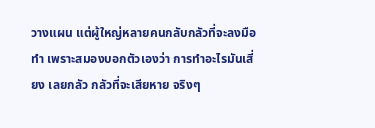วางแผน แต่ผู้ใหญ่หลายคนกลับกลัวที่จะลงมือทำ เพราะสมองบอกตัวเองว่า การทำอะไรมันเสี่ยง เลยกลัว กลัวที่จะเสียหาย จริงๆ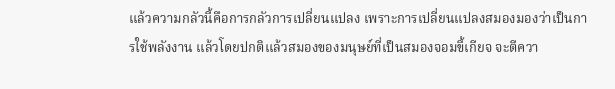แล้วความกลัวนี้คือการกลัวการเปลี่ยนแปลง เพราะการเปลี่ยนแปลงสมองมองว่าเป็นการใช้พลังงาน แล้วโดยปกติแล้วสมองของมนุษย์ที่เป็นสมองจอมขี้เกียจ จะตีควา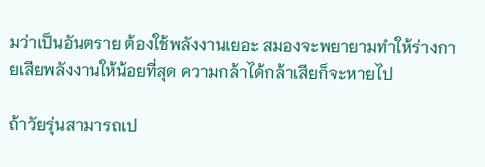มว่าเป็นอันตราย ต้องใช้พลังงานเยอะ สมองจะพยายามทำให้ร่างกายเสียพลังงานให้น้อยที่สุด ความกล้าได้กล้าเสียก็จะหายไป

ถ้าวัยรุ่นสามารถเป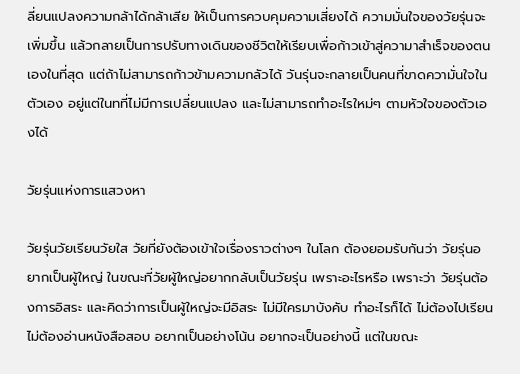ลี่ยนแปลงความกล้าได้กล้าเสีย ให้เป็นการควบคุมความเสี่ยงได้ ความมั่นใจของวัยรุ่นจะเพิ่มขึ้น แล้วกลายเป็นการปรับทางเดินของชีวิตให้เรียบเพื่อก้าวเข้าสู่ความาสำเร็จของตนเองในที่สุด แต่ถ้าไม่สามารถก้าวข้ามความกลัวได้ วันรุ่นจะกลายเป็นคนที่ขาดความั่นใจในตัวเอง อยู่แต่ในทที่ไม่มีการเปลี่ยนแปลง และไม่สามารถทำอะไรใหม่ๆ ตามหัวใจของตัวเองได้

วัยรุ่นแห่งการแสวงหา

วัยรุ่นวัยเรียนวัยใส วัยที่ยังต้องเข้าใจเรื่องราวต่างๆ ในโลก ต้องยอมรับกันว่า วัยรุ่นอยากเป็นผู้ใหญ่ ในขณะที่วัยผู้ใหญ่อยากกลับเป็นวัยรุ่น เพราะอะไรหรือ เพราะว่า วัยรุ่นต้องการอิสระ และคิดว่าการเป็นผู้ใหญ่จะมีอิสระ ไม่มีใครมาบังคับ ทำอะไรก็ได้ ไม่ต้องไปเรียน ไม่ต้องอ่านหนังสือสอบ อยากเป็นอย่างโน้น อยากจะเป็นอย่างนี้ แต่ในขณะ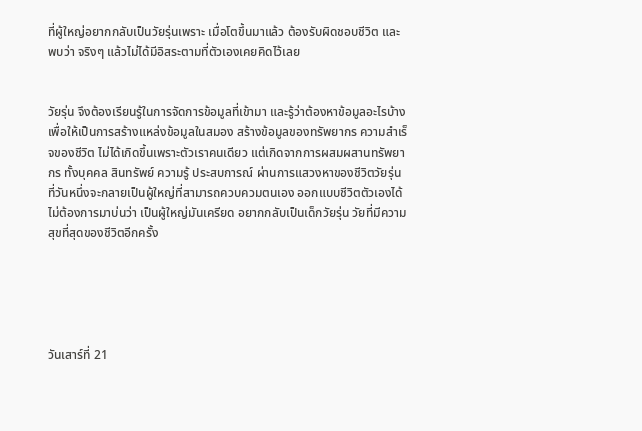ที่ผู้ใหญ่อยากกลับเป็นวัยรุ่นเพราะ เมื่อโตขึ้นมาแล้ว ต้องรับผิดชอบชีวิต และพบว่า จริงๆ แล้วไม่ได้มีอิสระตามที่ตัวเองเคยคิดไว้เลย


วัยรุ่น จึงต้องเรียนรู้ในการจัดการข้อมูลที่เข้ามา และรู้ว่าต้องหาข้อมูลอะไรบ้าง เพื่อให้เป็นการสร้างแหล่งข้อมูลในสมอง สร้างข้อมูลของทรัพยากร ความสำเร็จของชีวิต ไม่ได้เกิดขึ้นเพราะตัวเราคนเดียว แต่เกิดจากการผสมผสานทรัพยากร ทั้งบุคคล สินทรัพย์ ความรู้ ประสบการณ์ ผ่านการแสวงหาของชีวิตวัยรุ่น ที่วันหนึ่งจะกลายเป็นผู้ใหญ่ที่สามารถควบควมตนเอง ออกแบบชีวิตตัวเองได้ ไม่ต้องการมาบ่นว่า เป็นผู้ใหญ่มันเครียด อยากกลับเป็นเด็กวัยรุ่น วัยที่มีความสุขที่สุดของชีวิตอีกครั้ง





วันเสาร์ที่ 21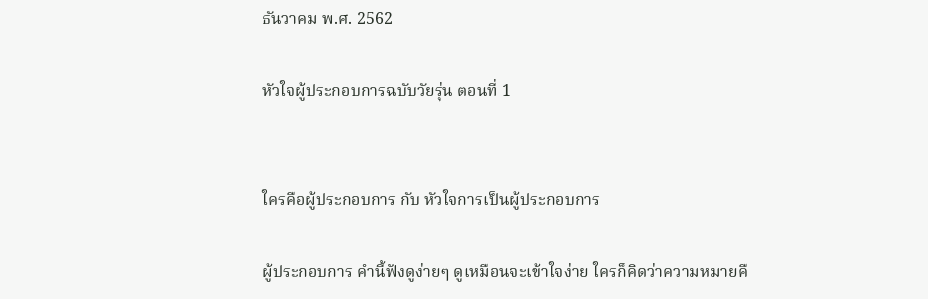ธันวาคม พ.ศ. 2562

หัวใจผู้ประกอบการฉบับวัยรุ่น ตอนที่ 1


ใครคือผู้ประกอบการ กับ หัวใจการเป็นผู้ประกอบการ

ผู้ประกอบการ คำนี้ฟังดูง่ายๆ ดูเหมือนจะเข้าใจง่าย ใครก็คิดว่าความหมายคื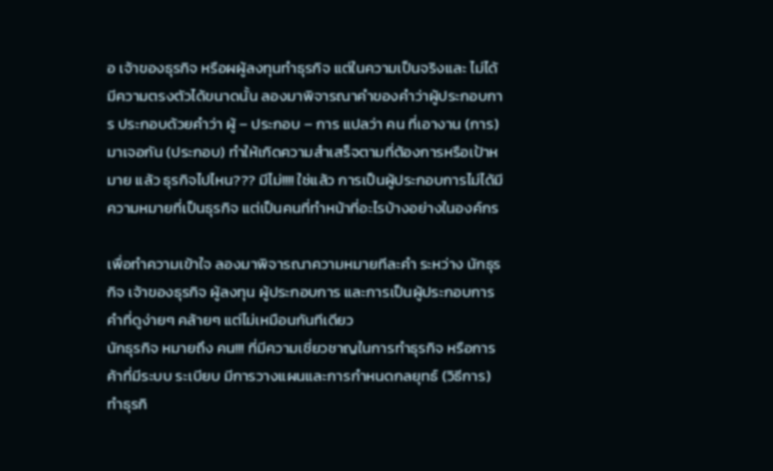อ เจ้าของธุรกิจ หรือผผู้ลงทุนทำธุรกิจ แต่ในความเป็นจริงและ ไม่ได้มีความตรงตัวได้ขนาดนั้น ลองมาพิจารณาคำของคำว่าผู้ประกอบการ ประกอบด้วยคำว่า ผู้ – ประกอบ – การ แปลว่า คน ที่เอางาน (การ) มาเจอกัน (ประกอบ) ทำให้เกิดความสำเสร็จตามที่ต้องการหรือเป้าหมาย แล้ว ธุรกิจไปไหน??? มีไม่!!!! ใช่แล้ว การเป็นผู้ประกอบการไม่ได้มีความหมายที่เป็นธุรกิจ แต่เป็นคนที่ทำหน้าที่อะไรบ้างอย่างในองค์กร

เพื่อทำความเข้าใจ ลองมาพิจารณาความหมายทีละคำ ระหว่าง นักธุรกิจ เจ้าของธุรกิจ ผู้ลงทุน ผู้ประกอบการ และการเป็นผู้ประกอบการ คำที่ดูง่ายๆ คล้ายๆ แต่ไม่เหมือนกันทีเดียว
นักธุรกิจ หมายถึง คน!!! ที่มีความเชี่ยวชาญในการทำธุรกิจ หรือการค้าที่มีระบบ ระเบียบ มีการวางแผนและการกำหนดกลยุทธ์ (วิธีการ) ทำธุรกิ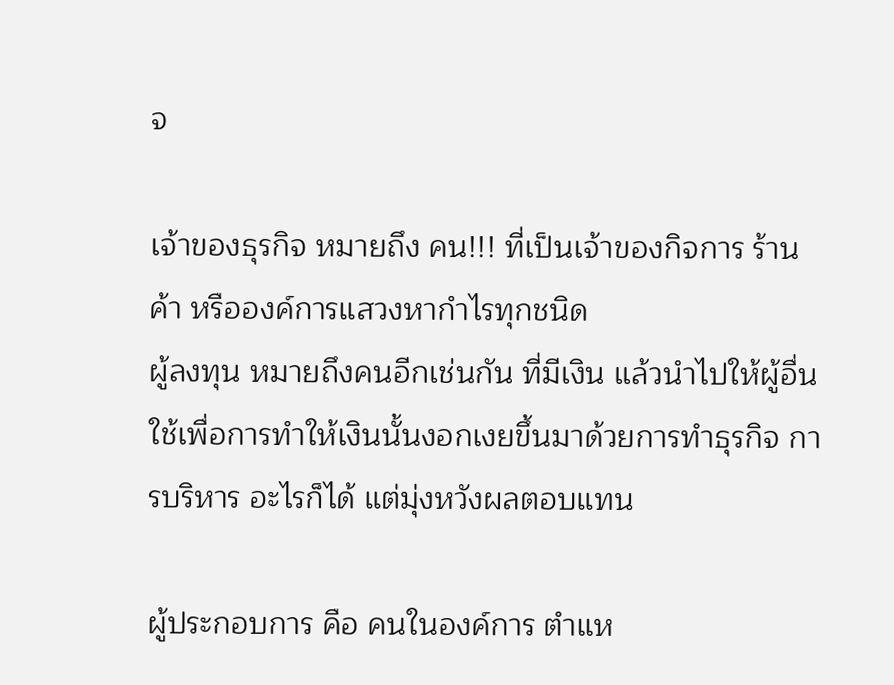จ

เจ้าของธุรกิจ หมายถึง คน!!! ที่เป็นเจ้าของกิจการ ร้านค้า หรือองค์การแสวงหากำไรทุกชนิด
ผู้ลงทุน หมายถึงคนอีกเช่นกัน ที่มีเงิน แล้วนำไปให้ผู้อื่นใช้เพื่อการทำให้เงินนั้นงอกเงยขึ้นมาด้วยการทำธุรกิจ การบริหาร อะไรก็ได้ แต่มุ่งหวังผลตอบแทน

ผู้ประกอบการ คือ คนในองค์การ ตำแห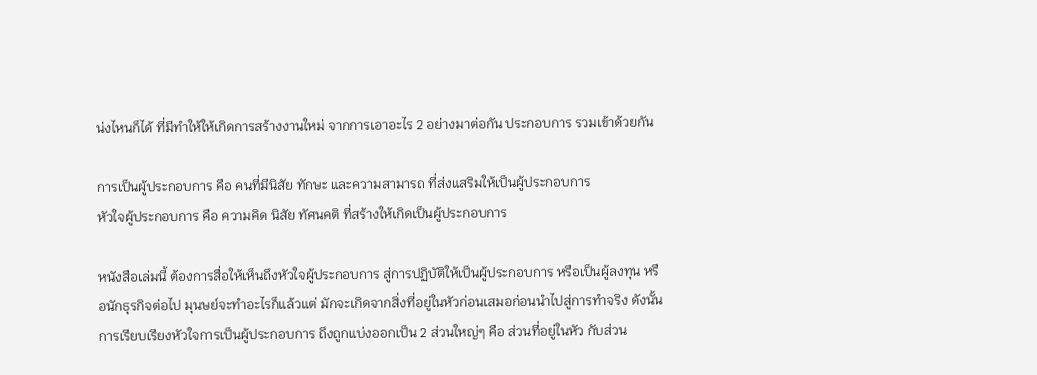น่งไหนก็ได้ ที่มีทำให้ให้เกิดการสร้างงานใหม่ จากการเอาอะไร 2 อย่างมาต่อกัน ประกอบการ รวมเข้าด้วยกัน

การเป็นผู้ประกอบการ คือ คนที่มีนิสัย ทักษะ และความสามารถ ที่ส่งแสริมให้เป็นผู้ประกอบการ
หัวใจผู้ประกอบการ คือ ความคิด นิสัย ทัศนคติ ที่สร้างให้เกิดเป็นผู้ประกอบการ

หนังสือเล่มนี้ ต้องการสื่อให้เห็นถึงหัวใจผู้ประกอบการ สู่การปฏิบัติให้เป็นผู้ประกอบการ หรือเป็นผู้ลงทุน หรือนักธุรกิจต่อไป มุนษย์จะทำอะไรก็แล้วแต่ มักจะเกิดจากสิ่งที่อยู่ในหัวก่อนเสมอก่อนนำไปสู่การทำจริง ดังนั้น การเรียบเรียงหัวใจการเป็นผู้ประกอบการ ถึงถูกแบ่งออกเป็น 2 ส่วนใหญ่ๆ คือ ส่วนที่อยู่ในหัว กับส่วน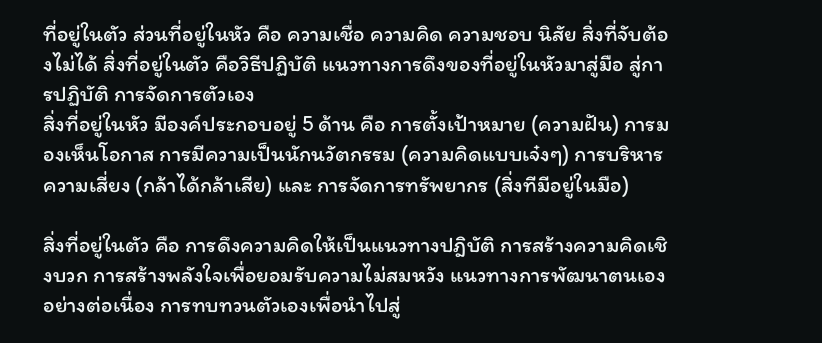ที่อยู่ในตัว ส่วนที่อยู่ในหัว คือ ความเชื่อ ความคิด ความชอบ นิสัย สิ่งที่จับต้องไม่ได้ สิ่งที่อยู่ในตัว คือวิธีปฏิบัติ แนวทางการดึงของที่อยู่ในหัวมาสู่มือ สู่การปฏิบัติ การจัดการตัวเอง
สิ่งที่อยู่ในหัว มีองค์ประกอบอยู่ 5 ด้าน คือ การตั้งเป้าหมาย (ความฝัน) การมองเห็นโอกาส การมีความเป็นนักนวัตกรรม (ความคิดแบบเจ๋งๆ) การบริหารความเสี่ยง (กล้าได้กล้าเสีย) และ การจัดการทรัพยากร (สิ่งทีมีอยู่ในมือ)

สิ่งที่อยู่ในตัว คือ การดึงความคิดให้เป็นแนวทางปฎิบัติ การสร้างความคิดเชิงบวก การสร้างพลังใจเพื่อยอมรับความไม่สมหวัง แนวทางการพัฒนาตนเองอย่างต่อเนื่อง การทบทวนตัวเองเพื่อนำไปสู่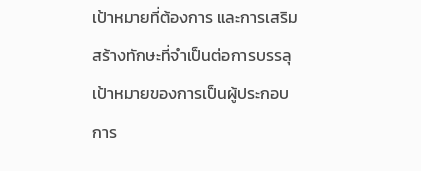เป้าหมายที่ต้องการ และการเสริมสร้างทักษะที่จำเป็นต่อการบรรลุเป้าหมายของการเป็นผู้ประกอบการ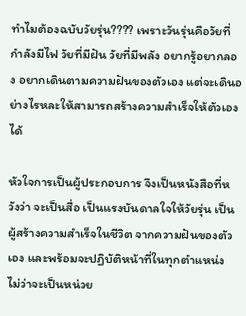ทำไมต้องฉบับวัยรุ่น???? เพราะวันรุ่นคือวัยที่กำลังมีไฟ วัยที่มีฝัน วัยที่มีพลัง อยากรู้อยากลอง อยากเดินตามความฝันของตัวเอง แต่จะเดินอย่างไรหละให้สามารถสร้างความสำเร็จให้ตัวเองได้

หัวใจการเป็นผู้ประกอบการ จึงเป็นหนังสือที่หวังว่า จะเป็นสื่อ เป็นแรงบันดาลใจให้วัยรุ่น เป็นผู้สร้างความสำเร็จในชีวิต จากความฝันของตัวเอง และพร้อมจะปฏิบัติหน้าที่ในทุกตำแหน่ง ไม่ว่าจะเป็นหน่วย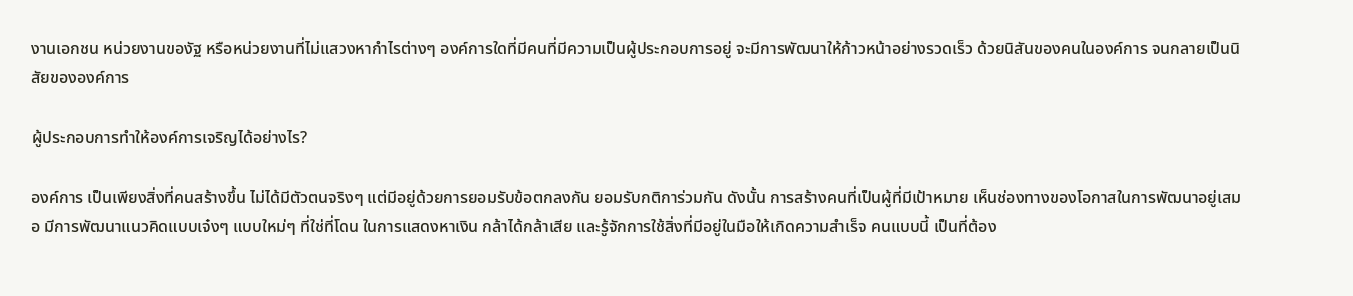งานเอกชน หน่วยงานของัฐ หรือหน่วยงานที่ไม่แสวงหากำไรต่างๆ องค์การใดที่มีคนที่มีความเป็นผู้ประกอบการอยู่ จะมีการพัฒนาให้ก้าวหน้าอย่างรวดเร็ว ด้วยนิสันของคนในองค์การ จนกลายเป็นนิสัยขององค์การ

ผู้ประกอบการทำให้องค์การเจริญได้อย่างไร?

องค์การ เป็นเพียงสิ่งที่คนสร้างขึ้น ไม่ได้มีตัวตนจริงๆ แต่มีอยู่ด้วยการยอมรับข้อตกลงกัน ยอมรับกติการ่วมกัน ดังนั้น การสร้างคนที่เป็นผู้ที่มีเป้าหมาย เห็นช่องทางของโอกาสในการพัฒนาอยู่เสมอ มีการพัฒนาแนวคิดแบบเจ๋งๆ แบบใหม่ๆ ที่ใช่ที่โดน ในการแสดงหาเงิน กล้าได้กล้าเสีย และรู้จักการใช้สิ่งที่มีอยู่ในมือให้เกิดความสำเร็จ คนแบบนี้ เป็นที่ต้อง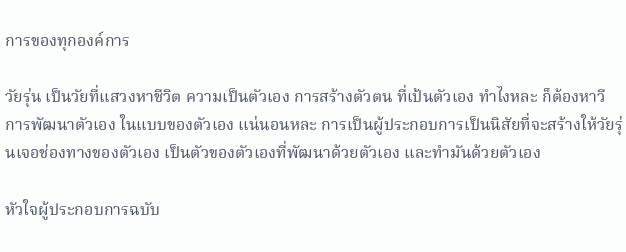การของทุกองค์การ

วัยรุ่น เป็นวัยที่แสวงหาชีวิต ความเป็นตัวเอง การสร้างตัวตน ที่เป้นตัวเอง ทำไงหละ ก็ต้องหาวีการพัฒนาตัวเอง ในแบบของตัวเอง แน่นอนหละ การเป็นผู้ประกอบการเป็นนิสัยที่จะสร้างให้วัยรุ่นเจอช่องทางของตัวเอง เป็นตัวของตัวเองที่พัฒนาด้วยตัวเอง และทำมันด้วยตัวเอง

หัวใจผู้ประกอบการฉบับ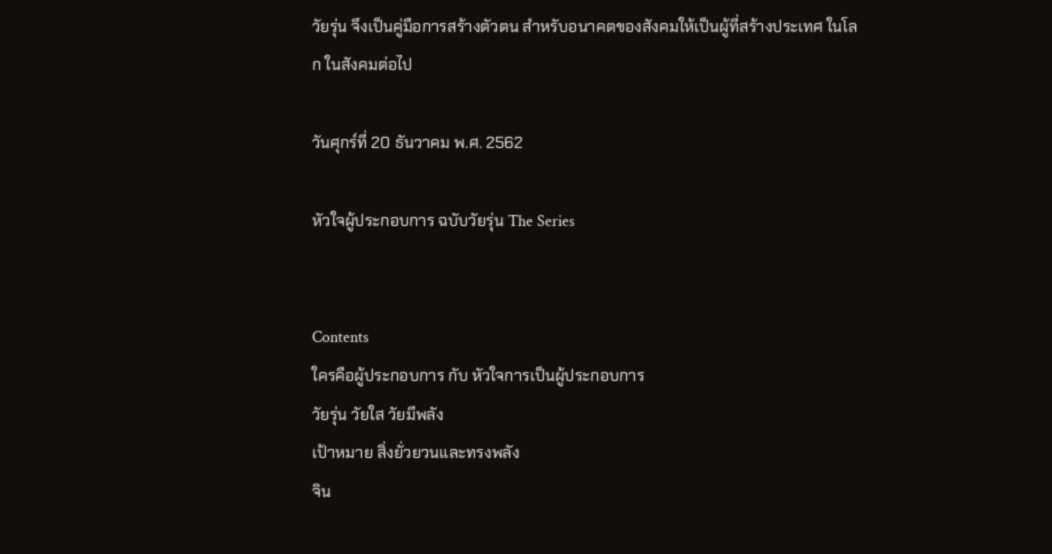วัยรุ่น จึงเป็นคู่มือการสร้างตัวตน สำหรับอนาคตของสังคมให้เป็นผู้ที่สร้างประเทศ ในโลก ในสังคมต่อไป

วันศุกร์ที่ 20 ธันวาคม พ.ศ. 2562

หัวใจผู้ประกอบการ ฉบับวัยรุ่น The Series


Contents
ใครคือผู้ประกอบการ กับ หัวใจการเป็นผู้ประกอบการ
วัยรุ่น วัยใส วัยมีพลัง
เป้าหมาย สิ่งยั่วยวนและทรงพลัง
จิน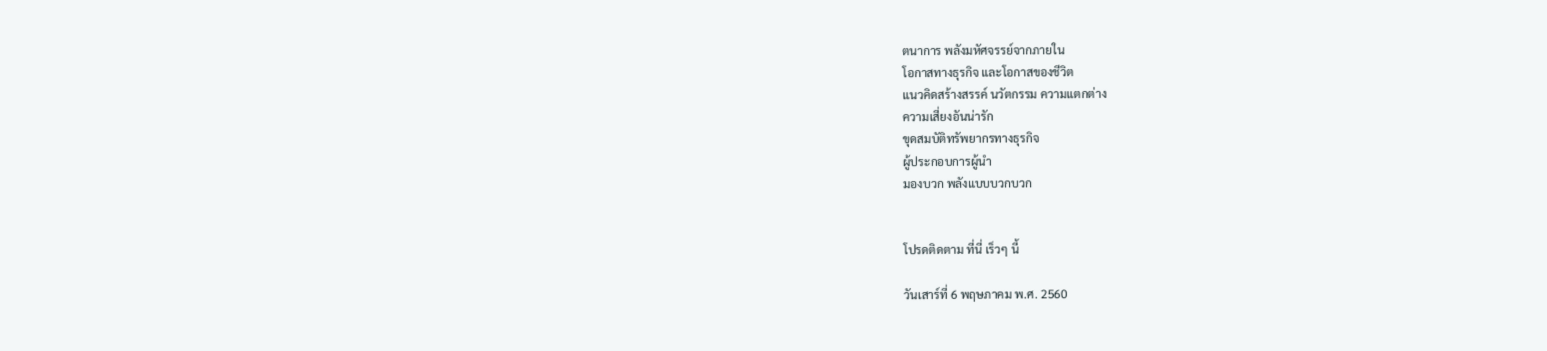ตนาการ พลังมหัศจรรย์จากภายใน
โอกาสทางธุรกิจ และโอกาสของชีวิต
แนวคิดสร้างสรรค์ นวัตกรรม ความแตกต่าง
ความเสี่ยงอันน่ารัก
ขุดสมบัติทรัพยากรทางธุรกิจ
ผู้ประกอบการผู้นำ
มองบวก พลังแบบบวกบวก


โปรดติดตาม ที่นี่ เร็วๆ นี้

วันเสาร์ที่ 6 พฤษภาคม พ.ศ. 2560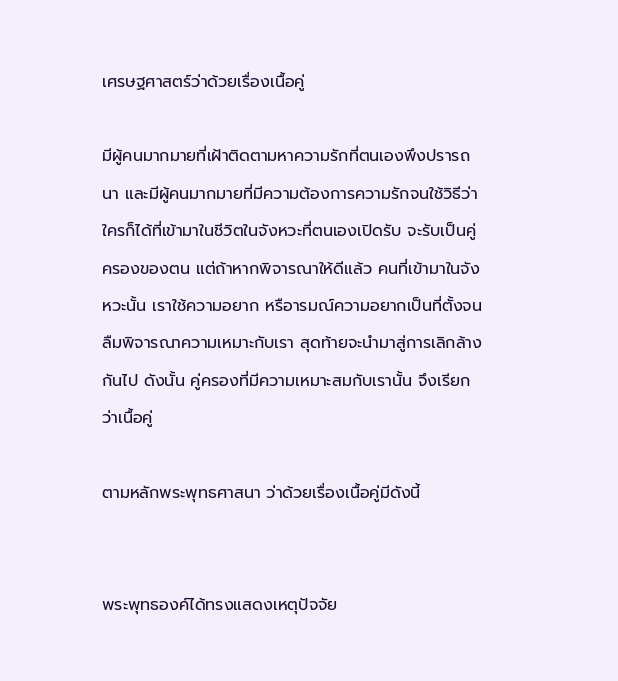เศรษฐศาสตร์ว่าด้วยเรื่องเนื้อคู่

มีผู้คนมากมายที่เฝ้าติดตามหาความรักที่ตนเองพึงปรารถนา และมีผู้คนมากมายที่มีความต้องการความรักจนใช้วิธีว่า ใครก็ได้ที่เข้ามาในชีวิตในจังหวะที่ตนเองเปิดรับ จะรับเป็นคู่ครองของตน แต่ถ้าหากพิจารณาให้ดีแล้ว คนที่เข้ามาในจังหวะนั้น เราใช้ความอยาก หรือารมณ์ความอยากเป็นที่ตั้งจนลืมพิจารณาความเหมาะกับเรา สุดท้ายจะนำมาสู่การเลิกล้างกันไป ดังนั้น คู่ครองที่มีความเหมาะสมกับเรานั้น จึงเรียกว่าเนื้อคู่

ตามหลักพระพุทธศาสนา ว่าด้วยเรื่องเนื้อคู่มีดังนี้


พระพุทธองค์ได้ทรงแสดงเหตุปัจจัย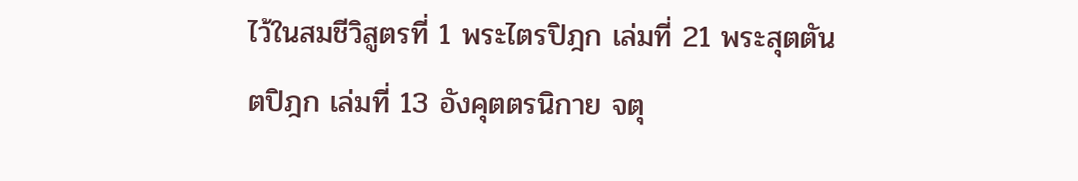ไว้ในสมชีวิสูตรที่ 1 พระไตรปิฎก เล่มที่ 21 พระสุตตันตปิฎก เล่มที่ 13 อังคุตตรนิกาย จตุ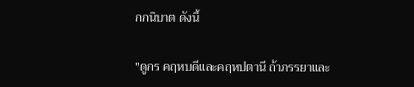กกนิบาต ดังนี้

"ดูกร คฤหบดีและคฤหปตานี ถ้าภรรยาและ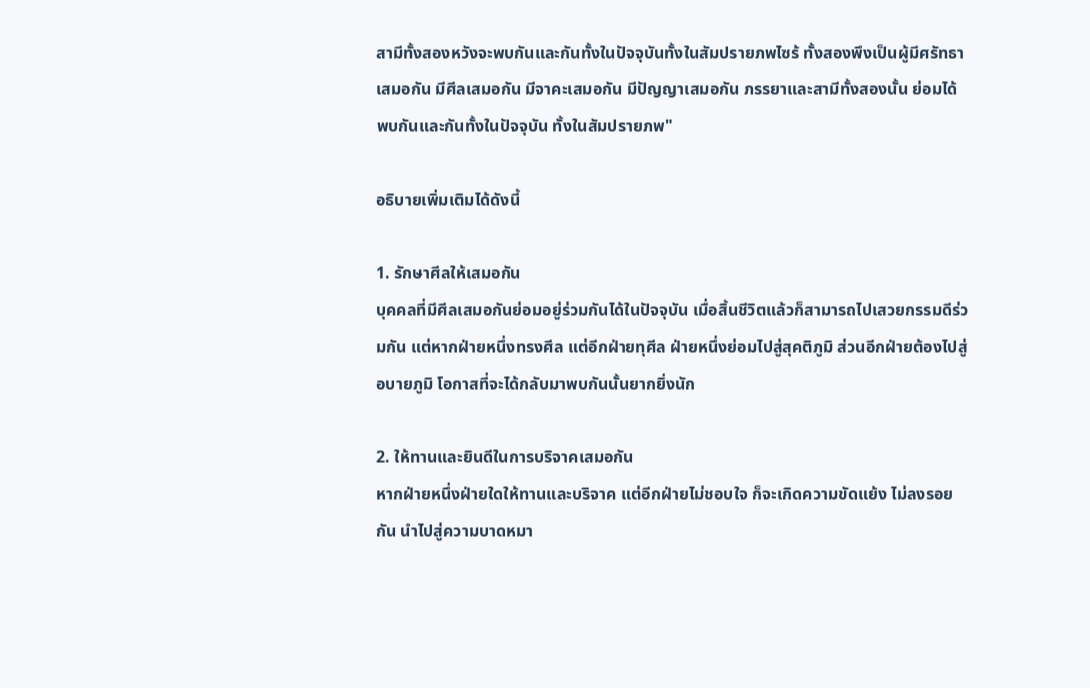สามีทั้งสองหวังจะพบกันและกันทั้งในปัจจุบันทั้งในสัมปรายภพไซร้ ทั้งสองพึงเป็นผู้มีศรัทธาเสมอกัน มีศีลเสมอกัน มีจาคะเสมอกัน มีปัญญาเสมอกัน ภรรยาและสามีทั้งสองนั้น ย่อมได้พบกันและกันทั้งในปัจจุบัน ทั้งในสัมปรายภพ"

อธิบายเพิ่มเติมได้ดังนี้

1. รักษาศีลให้เสมอกัน
บุคคลที่มีศีลเสมอกันย่อมอยู่ร่วมกันได้ในปัจจุบัน เมื่อสิ้นชีวิตแล้วก็สามารถไปเสวยกรรมดีร่วมกัน แต่หากฝ่ายหนึ่งทรงศีล แต่อีกฝ่ายทุศีล ฝ่ายหนึ่งย่อมไปสู่สุคติภูมิ ส่วนอีกฝ่ายต้องไปสู่อบายภูมิ โอกาสที่จะได้กลับมาพบกันนั้นยากยิ่งนัก

2. ให้ทานและยินดีในการบริจาคเสมอกัน
หากฝ่ายหนึ่งฝ่ายใดให้ทานและบริจาค แต่อีกฝ่ายไม่ชอบใจ ก็จะเกิดความขัดแย้ง ไม่ลงรอยกัน นำไปสู่ความบาดหมา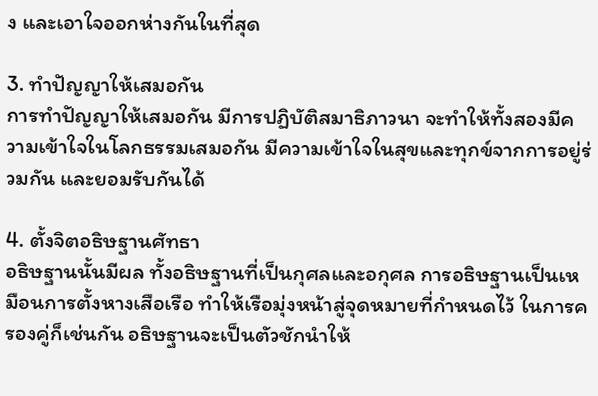ง และเอาใจออกห่างกันในที่สุด

3. ทำปัญญาให้เสมอกัน
การทำปัญญาให้เสมอกัน มีการปฏิบัติสมาธิภาวนา จะทำให้ทั้งสองมีความเข้าใจในโลกธรรมเสมอกัน มีความเข้าใจในสุขและทุกข์จากการอยู่ร่วมกัน และยอมรับกันได้

4. ตั้งจิตอธิษฐานศัทธา
อธิษฐานนั้นมีผล ทั้งอธิษฐานที่เป็นกุศลและอกุศล การอธิษฐานเป็นเหมือนการตั้งหางเสือเรือ ทำให้เรือมุ่งหน้าสู่จุดหมายที่กำหนดไว้ ในการครองคู่ก็เช่นกัน อธิษฐานจะเป็นตัวชักนำให้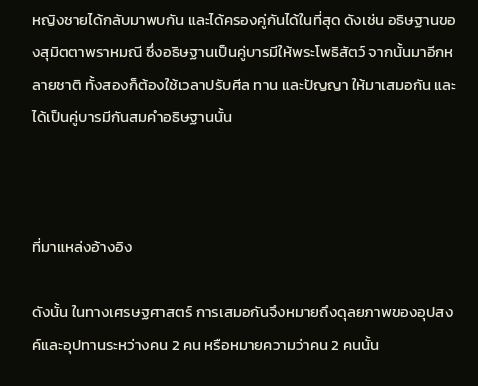หญิงชายได้กลับมาพบกัน และได้ครองคู่กันได้ในที่สุด ดังเช่น อธิษฐานของสุมิตตาพราหมณี ซึ่งอธิษฐานเป็นคู่บารมีให้พระโพธิสัตว์ จากนั้นมาอีกหลายชาติ ทั้งสองก็ต้องใช้เวลาปรับศีล ทาน และปัญญา ให้มาเสมอกัน และได้เป็นคู่บารมีกันสมคำอธิษฐานนั้น



ที่มาแหล่งอ้างอิง

ดังนั้น ในทางเศรษฐศาสตร์ การเสมอกันจึงหมายถึงดุลยภาพของอุปสงค์และอุปทานระหว่างคน 2 คน หรือหมายความว่าคน 2 คนนั้น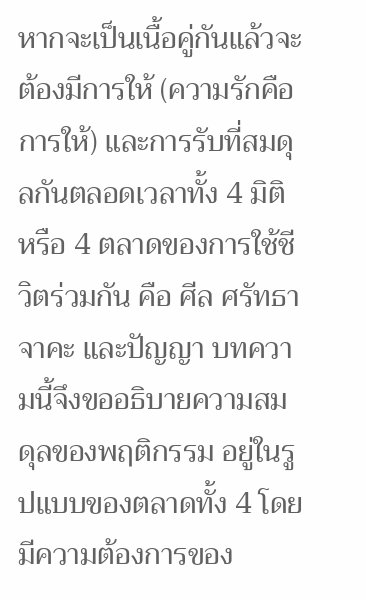หากจะเป็นเนื้อคู่กันแล้วจะต้องมีการให้ (ความรักคือการให้) และการรับที่สมดุลกันตลอดเวลาทั้ง 4 มิติ หรือ 4 ตลาดของการใช้ชีวิตร่วมกัน คือ ศีล ศรัทธา จาคะ และปัญญา บทความนี้จึงขออธิบายความสมดุลของพฤติกรรม อยู่ในรูปแบบของตลาดทั้ง 4 โดยมีความต้องการของ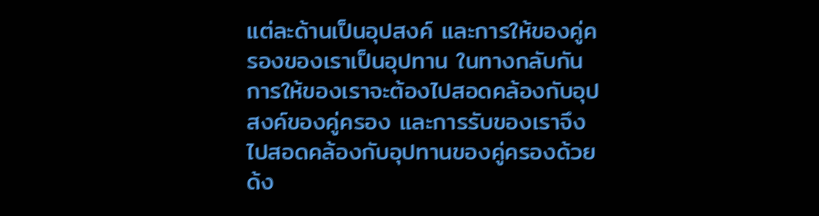แต่ละด้านเป็นอุปสงค์ และการให้ของคู่ครองของเราเป็นอุปทาน ในทางกลับกัน การให้ของเราจะต้องไปสอดคล้องกับอุปสงค์ของคู่ครอง และการรับของเราจึงไปสอดคล้องกับอุปทานของคู่ครองด้วย ด้ง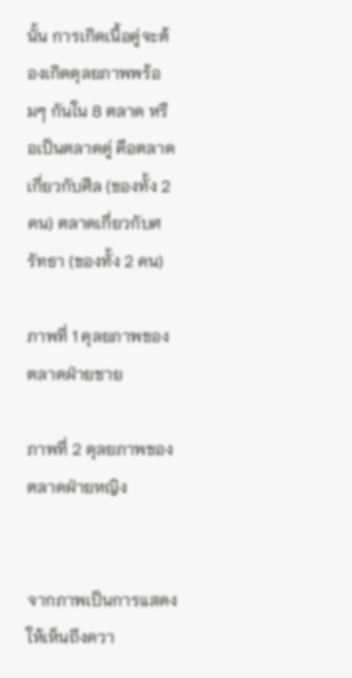นั้น การเกิดเนื้อคู่จะต้องเกิดดุลยภาพพร้อมๆ กันใน 8 ตลาด หรือเป็นตลาดคู่ คือตลาดเกี่ยวกับศีล (ของทั้ง 2 คน) ตลาดเกี่ยวกับศรัทธา (ของทั้ง 2 คน)

ภาพที่ 1 ดุลยภาพของตลาดฝ่ายชาย

ภาพที่ 2 ดุลยภาพของตลาดฝ่ายหญิง


จากภาพเป็นการแสดงให้เห็นถึงควา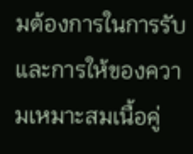มต้องการในการรับและการให้ของความเหมาะสมเนื้อคู่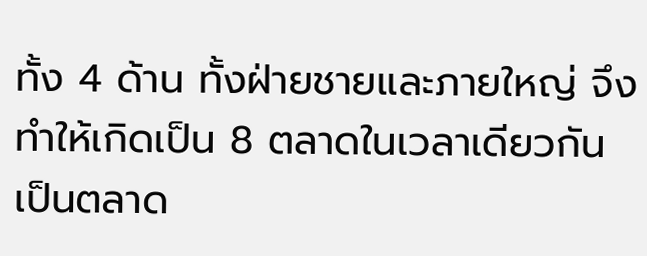ทั้ง 4 ด้าน ทั้งฝ่ายชายและภายใหญ่ จึงทำให้เกิดเป็น 8 ตลาดในเวลาเดียวกัน เป็นตลาด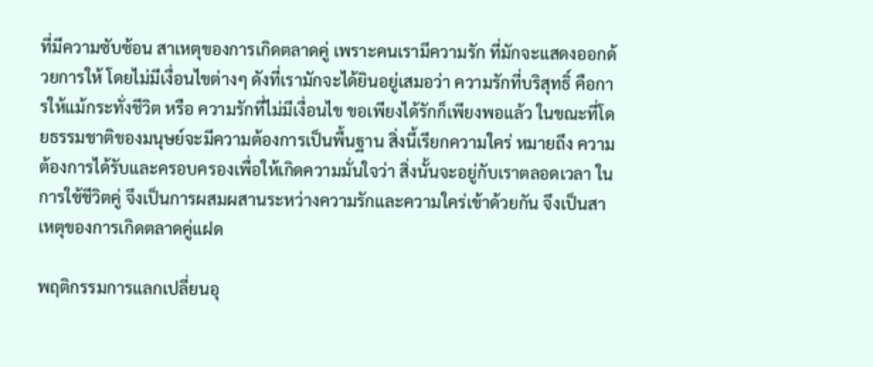ที่มีความซับซ้อน สาเหตุของการเกิดตลาดคู่ เพราะคนเรามีความรัก ที่มักจะแสดงออกด้วยการให้ โดยไม่มีเงื่อนไขต่างๆ ดังที่เรามักจะได้ยินอยู่เสมอว่า ความรักที่บริสุทธิ์ คือการให้แม้กระทั่งชีวิต หรือ ความรักที่ไม่มีเงื่อนไข ขอเพียงได้รักก็เพียงพอแล้ว ในขณะที่โดยธรรมชาติของมนุษย์จะมีความต้องการเป็นพื้นฐาน สิ่งนี้เรียกความใคร่ หมายถึง ความต้องการได้รับและครอบครองเพื่อให้เกิดความมั่นใจว่า สิ่งนั้นจะอยู่กับเราตลอดเวลา ในการใช้ชีวิตคู่ จึงเป็นการผสมผสานระหว่างความรักและความใคร่เข้าด้วยกัน จึงเป็นสาเหตุของการเกิดตลาดคู่แฝด

พฤติกรรมการแลกเปลี่ยนอุ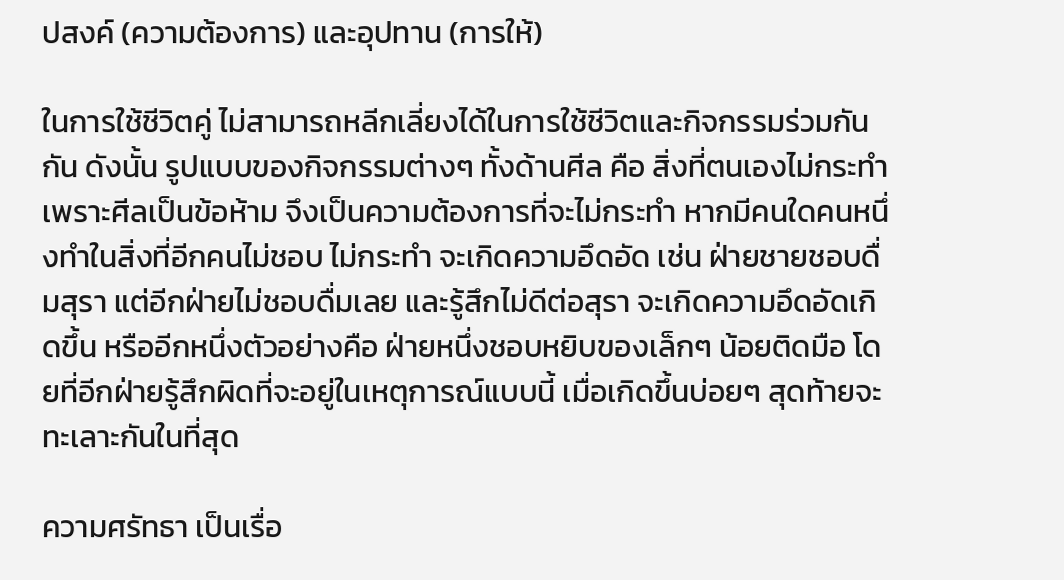ปสงค์ (ความต้องการ) และอุปทาน (การให้)

ในการใช้ชีวิตคู่ ไม่สามารถหลีกเลี่ยงได้ในการใช้ชีวิตและกิจกรรมร่วมกันกัน ดังนั้น รูปแบบของกิจกรรมต่างๆ ทั้งด้านศีล คือ สิ่งที่ตนเองไม่กระทำ เพราะศีลเป็นข้อห้าม จึงเป็นความต้องการที่จะไม่กระทำ หากมีคนใดคนหนึ่งทำในสิ่งที่อีกคนไม่ชอบ ไม่กระทำ จะเกิดความอึดอัด เช่น ฝ่ายชายชอบดื่มสุรา แต่อีกฝ่ายไม่ชอบดื่มเลย และรู้สึกไม่ดีต่อสุรา จะเกิดความอึดอัดเกิดขึ้น หรืออีกหนึ่งตัวอย่างคือ ฝ่ายหนึ่งชอบหยิบของเล็กๆ น้อยติดมือ โดยที่อีกฝ่ายรู้สึกผิดที่จะอยู่ในเหตุการณ์แบบนี้ เมื่อเกิดขึ้นบ่อยๆ สุดท้ายจะทะเลาะกันในที่สุด

ความศรัทธา เป็นเรื่อ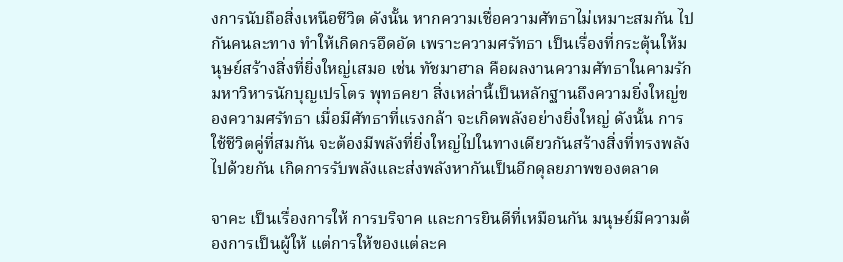งการนับถือสิ่งเหนือชีวิต ดังนั้น หากความเชื่อความศัทธาไม่เหมาะสมกัน ไปกันคนละทาง ทำให้เกิดกรอึดอัด เพราะความศรัทธา เป็นเรื่องที่กระตุ้นให้มนุษย์สร้างสิ่งที่ยิ่งใหญ่เสมอ เช่น ทัชมาฮาล คือผลงานความศัทธาในคามรัก มหาวิหารนักบุญเปรโตร พุทธคยา สิ่งเหล่านี้เป็นหลักฐานถึงความยิ่งใหญ่ของความศรัทธา เมื่อมีศัทธาที่แรงกล้า จะเกิดพลังอย่างยิ่งใหญ่ ดังนั้น การใช้ชีวิตคู่ที่สมกัน จะต้องมีพลังที่ยิ่งใหญ่ไปในทางเดียวกันสร้างสิ่งที่ทรงพลังไปด้วยกัน เกิดการรับพลังและส่งพลังหากันเป็นอีกดุลยภาพของตลาด

จาคะ เป็นเรื่องการให้ การบริจาค และการยินดีที่เหมือนกัน มนุษย์มีความต้องการเป็นผู้ให้ แต่การให้ของแต่ละค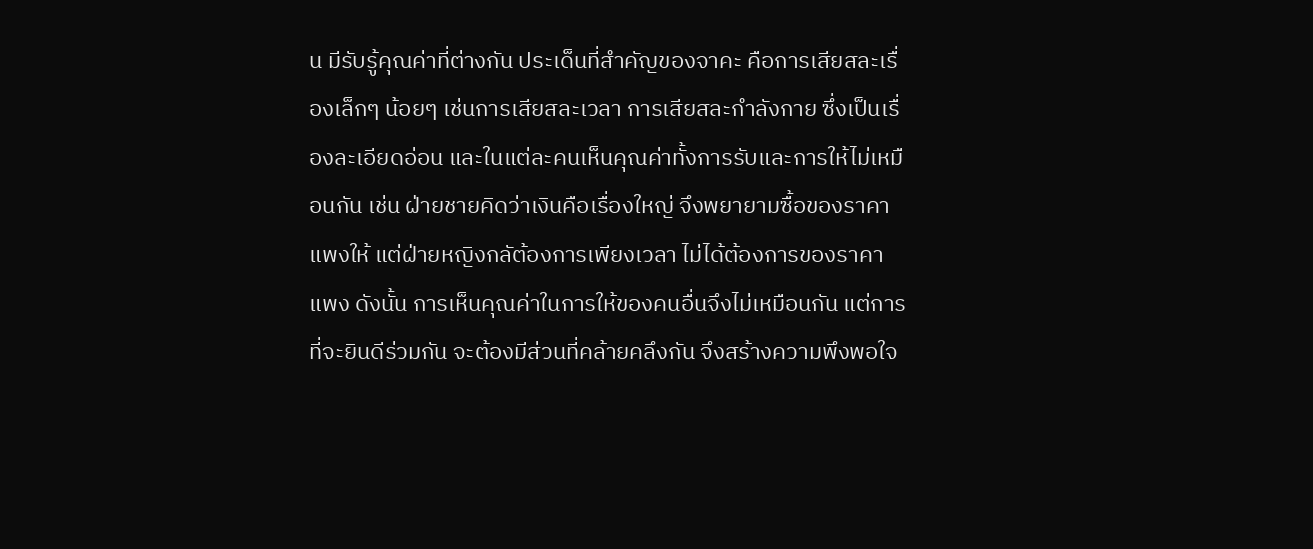น มีรับรู้คุณค่าที่ต่างกัน ประเด็นที่สำคัญของจาคะ คือการเสียสละเรื่องเล็กๆ น้อยๆ เช่นการเสียสละเวลา การเสียสละกำลังกาย ซึ่งเป็นเรื่องละเอียดอ่อน และในแต่ละคนเห็นคุณค่าทั้งการรับและการให้ไม่เหมือนกัน เช่น ฝ่ายชายคิดว่าเงินคือเรื่องใหญ่ จึงพยายามซื้อของราคาแพงให้ แต่ฝ่ายหญิงกลัต้องการเพียงเวลา ไม่ได้ต้องการของราคาแพง ดังนั้น การเห็นคุณค่าในการให้ของคนอื่นจึงไม่เหมือนกัน แต่การที่จะยินดีร่วมกัน จะต้องมีส่วนที่คล้ายคลึงกัน จึงสร้างความพึงพอใจ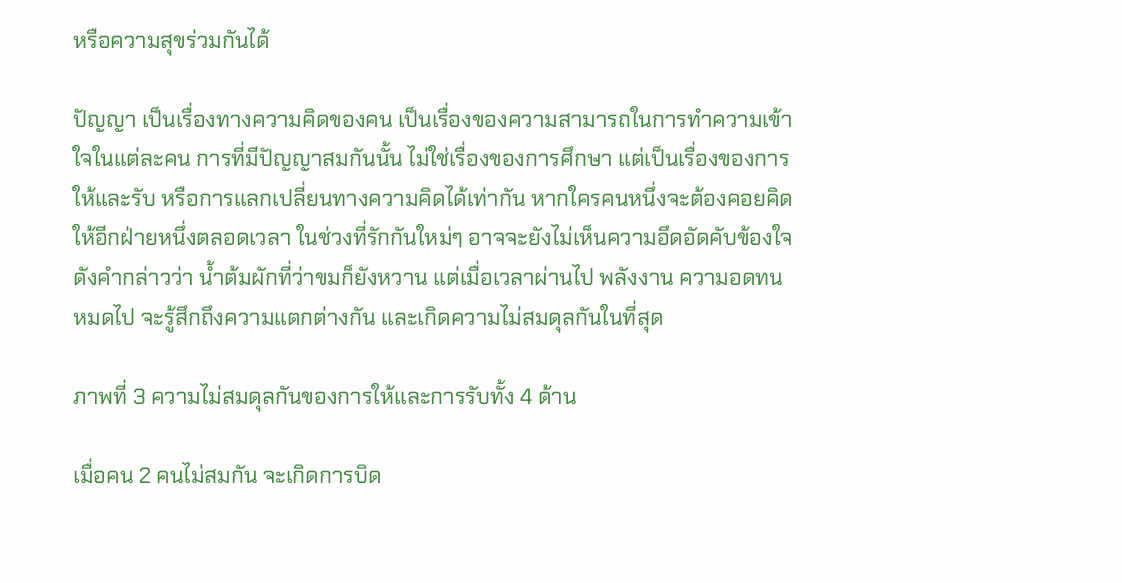หรือความสุขร่วมกันได้

ปัญญา เป็นเรื่องทางความคิดของคน เป็นเรื่องของความสามารถในการทำความเข้าใจในแต่ละคน การที่มีปัญญาสมกันนั้น ไม่ใช่เรื่องของการศึกษา แต่เป็นเรื่องของการให้และรับ หรือการแลกเปลี่ยนทางความคิดได้เท่ากัน หากใครคนหนึ่งจะต้องคอยคิดให้อีกฝ่ายหนึ่งตลอดเวลา ในช่วงที่รักกันใหม่ๆ อาจจะยังไม่เห็นความอึดอัดคับข้องใจ ดังคำกล่าวว่า น้ำต้มผักที่ว่าขมก็ยังหวาน แต่เมื่อเวลาผ่านไป พลังงาน ความอดทนหมดไป จะรู้สึกถึงความแตกต่างกัน และเกิดความไม่สมดุลกันในที่สุด

ภาพที่ 3 ความไม่สมดุลกันของการให้และการรับทั้ง 4 ด้าน

เมื่อคน 2 คนไม่สมกัน จะเกิดการบิด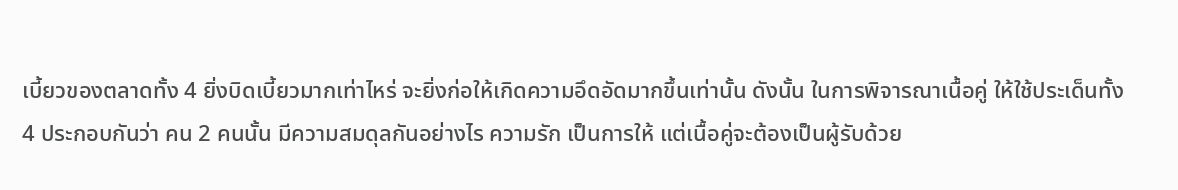เบี้ยวของตลาดทั้ง 4 ยิ่งบิดเบี้ยวมากเท่าไหร่ จะยิ่งก่อให้เกิดความอึดอัดมากขึ้นเท่านั้น ดังนั้น ในการพิจารณาเนื้อคู่ ให้ใช้ประเด็นทั้ง 4 ประกอบกันว่า คน 2 คนนั้น มีความสมดุลกันอย่างไร ความรัก เป็นการให้ แต่เนื้อคู่จะต้องเป็นผู้รับด้วย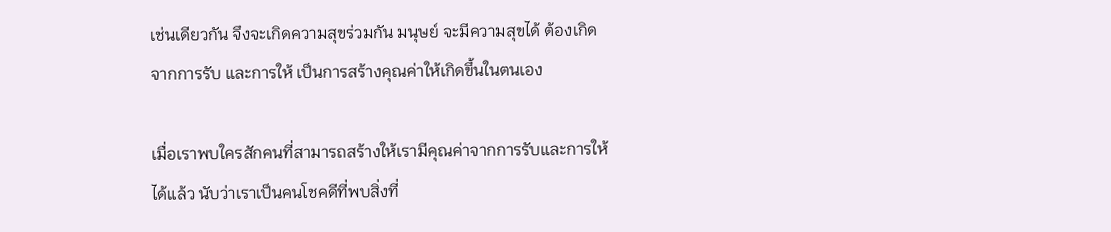เช่นเดียวกัน จึงจะเกิดความสุขร่วมกัน มนุษย์ จะมีความสุขได้ ต้องเกิดจากการรับ และการให้ เป็นการสร้างคุณค่าให้เกิดขึ้นในตนเอง

เมื่อเราพบใครสักคนที่สามารถสร้างให้เรามีคุณค่าจากการรับและการให้ได้แล้ว นับว่าเราเป็นคนโชคดีที่พบสิ่งที่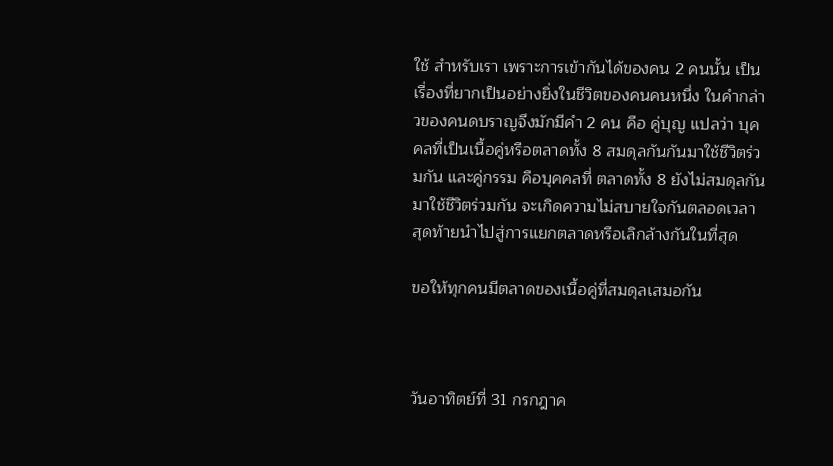ใช้ สำหรับเรา เพราะการเข้ากันได้ของคน 2 คนนั้น เป็นเรื่องที่ยากเป็นอย่างยิ่งในชีวิตของคนคนหนึ่ง ในคำกล่าวของคนดบราญจึงมักมีคำ 2 คน คือ คู่บุญ แปลว่า บุคคลที่เป็นเนื้อคู่หรือตลาดทั้ง 8 สมดุลกันกันมาใช้ชีวิตร่วมกัน และคู่กรรม คือบุคคลที่ ตลาดทั้ง 8 ยังไม่สมดุลกันมาใช้ชีวิตร่วมกัน จะเกิดความไม่สบายใจกันตลอดเวลา สุดท้ายนำไปสู่การแยกตลาดหรือเลิกล้างกันในที่สุด

ขอให้ทุกคนมีตลาดของเนื้อคู่ที่สมดุลเสมอกัน



วันอาทิตย์ที่ 31 กรกฎาค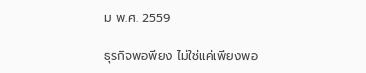ม พ.ศ. 2559

ธุรกิจพอพียง ไม่ใช่แค่เพียงพอ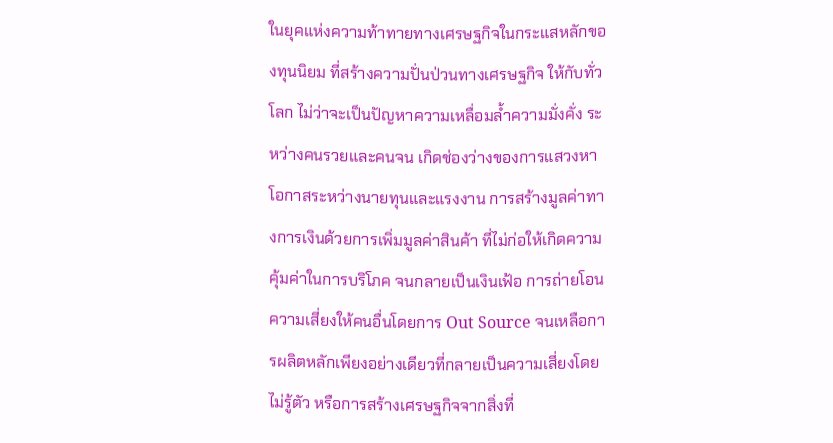ในยุคแห่งความท้าทายทางเศรษฐกิจในกระแสหลักของทุนนิยม ที่สร้างความปั่นป่วนทางเศรษฐกิจ ให้กับทั่วโลก ไม่ว่าจะเป็นปัญหาความเหลื่อมล้ำความมั่งคั่ง ระหว่างคนรวยและคนจน เกิดช่องว่างของการแสวงหาโอกาสระหว่างนายทุนและแรงงาน การสร้างมูลค่าทางการเงินด้วยการเพิ่มมูลค่าสินค้า ที่ไม่ก่อให้เกิดความคุ้มค่าในการบริโภค จนกลายเป็นเงินเฟ้อ การถ่ายโอนความเสี่ยงให้คนอื่นโดยการ Out Source จนเหลือการผลิตหลักเพียงอย่างเดียวที่กลายเป็นความเสี่ยงโดยไม่รู้ตัว หรือการสร้างเศรษฐกิจจากสิ่งที่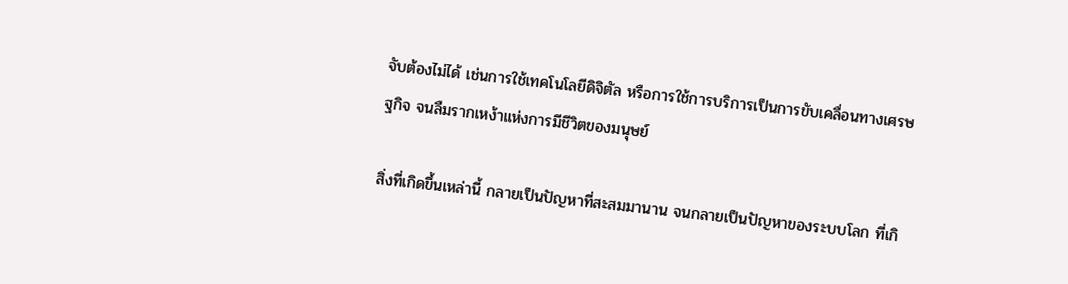จับต้องไม่ได้ เช่นการใช้เทคโนโลยีดิจิตัล หรือการใช้การบริการเป็นการขับเคลื่อนทางเศรษฐกิจ จนลืมรากเหง้าแห่งการมีชีวิตของมนุษย์

สิ่งที่เกิดขึ้นเหล่านี้ กลายเป็นปัญหาที่สะสมมานาน จนกลายเป็นปัญหาของระบบโลก ที่เกิ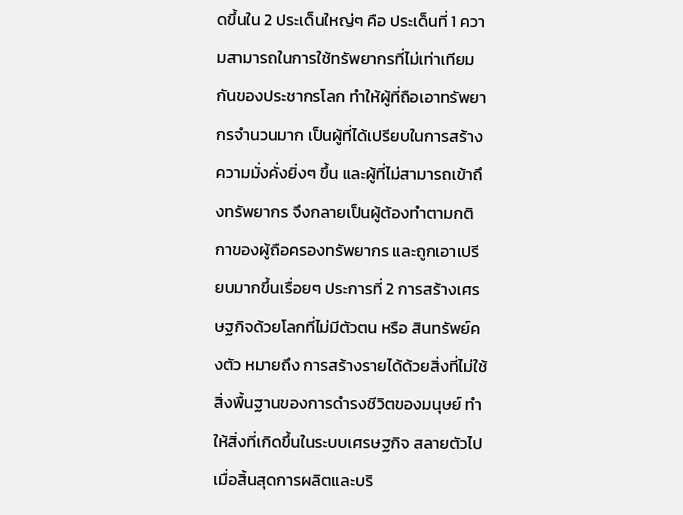ดขึ้นใน 2 ประเด็นใหญ่ๆ คือ ประเด็นที่ 1 ความสามารถในการใช้ทรัพยากรที่ไม่เท่าเทียมกันของประชากรโลก ทำให้ผู้ที่ถือเอาทรัพยากรจำนวนมาก เป็นผู้ที่ได้เปรียบในการสร้างความมั่งคั่งยิ่งๆ ขึ้น และผู้ที่ไม่สามารถเข้าถึงทรัพยากร จึงกลายเป็นผู้ต้องทำตามกติกาของผู้ถือครองทรัพยากร และถูกเอาเปรียบมากขึ้นเรื่อยๆ ประการที่ 2 การสร้างเศรษฐกิจด้วยโลกที่ไม่มีตัวตน หรือ สินทรัพย์คงตัว หมายถึง การสร้างรายได้ด้วยสิ่งที่ไม่ใช้สิ่งพื้นฐานของการดำรงชีวิตของมนุษย์ ทำให้สิ่งที่เกิดขึ้นในระบบเศรษฐกิจ สลายตัวไปเมื่อสิ้นสุดการผลิตและบริ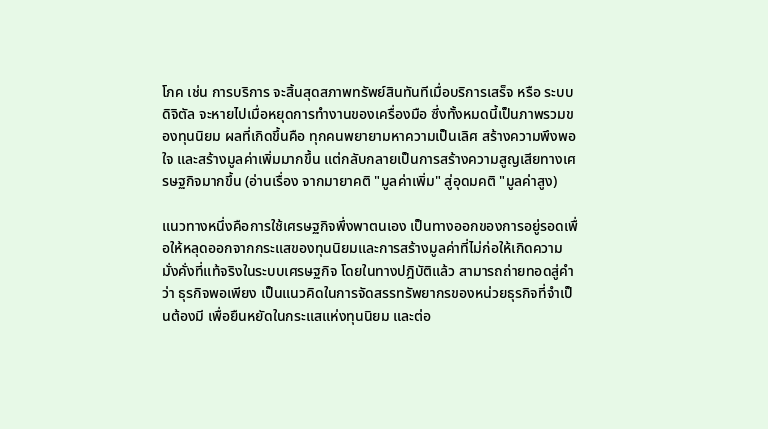โภค เช่น การบริการ จะสิ้นสุดสภาพทรัพย์สินทันทีเมื่อบริการเสร็จ หรือ ระบบดิจิตัล จะหายไปเมื่อหยุดการทำงานของเครื่องมือ ซึ่งทั้งหมดนี้เป็นภาพรวมของทุนนิยม ผลที่เกิดขึ้นคือ ทุกคนพยายามหาความเป็นเลิศ สร้างความพึงพอใจ และสร้างมูลค่าเพิ่มมากขึ้น แต่กลับกลายเป็นการสร้างความสูญเสียทางเศรษฐกิจมากขึ้น (อ่านเรื่อง จากมายาคติ "มูลค่าเพิ่ม" สู่อุดมคติ "มูลค่าสูง)

แนวทางหนึ่งคือการใช้เศรษฐกิจพึ่งพาตนเอง เป็นทางออกของการอยู่รอดเพื่อให้หลุดออกจากกระแสของทุนนิยมและการสร้างมูลค่าที่ไม่ก่อให้เกิดความมั่งคั่งที่แท้จริงในระบบเศรษฐกิจ โดยในทางปฎิบัติแล้ว สามารถถ่ายทอดสู่คำว่า ธุรกิจพอเพียง เป็นแนวคิดในการจัดสรรทรัพยากรของหน่วยธุรกิจที่จำเป็นต้องมี เพื่อยืนหยัดในกระแสแห่งทุนนิยม และต่อ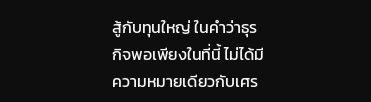สู้กับทุนใหญ่ ในคำว่าธุรกิจพอเพียงในที่นี้ ไม่ได้มีความหมายเดียวกับเศร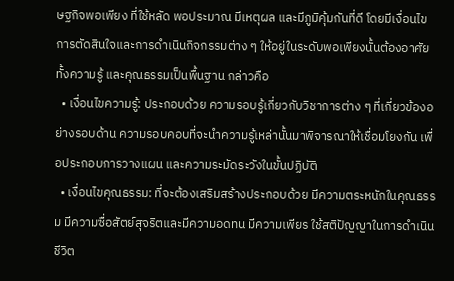ษฐกิจพอเพียง ที่ใช้หลัด พอประมาณ มีเหตุผล และมีภูมิคุ้มกันที่ดี โดยมีเงื่อนไข การตัดสินใจและการดำเนินกิจกรรมต่าง ๆ ให้อยู่ในระดับพอเพียงนั้นต้องอาศัยทั้งความรู้ และคุณธรรมเป็นพื้นฐาน กล่าวคือ
  • เงื่อนไขความรู้: ประกอบด้วย ความรอบรู้เกี่ยวกับวิชาการต่าง ๆ ที่เกี่ยวข้องอย่างรอบด้าน ความรอบคอบที่จะนำความรู้เหล่านั้นมาพิจารณาให้เชื่อมโยงกัน เพื่อประกอบการวางแผน และความระมัดระวังในขั้นปฏิบัติ
  • เงื่อนไขคุณธรรม: ที่จะต้องเสริมสร้างประกอบด้วย มีความตระหนักในคุณธรรม มีความซื่อสัตย์สุจริตและมีความอดทน มีความเพียร ใช้สติปัญญาในการดำเนินชีวิต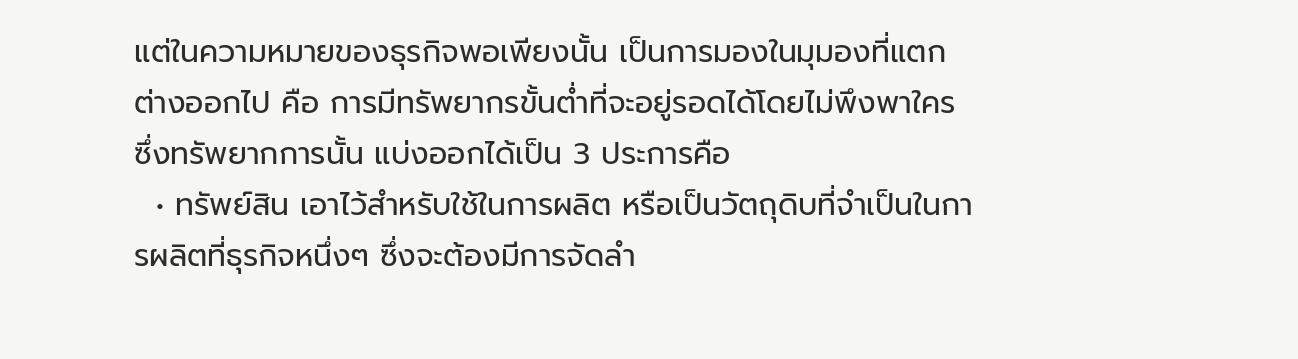แต่ในความหมายของธุรกิจพอเพียงนั้น เป็นการมองในมุมองที่แตกต่างออกไป คือ การมีทรัพยากรขั้นต่ำที่จะอยู่รอดได้โดยไม่พึงพาใคร ซึ่งทรัพยากการนั้น แบ่งออกได้เป็น 3 ประการคือ
  • ทรัพย์สิน เอาไว้สำหรับใช้ในการผลิต หรือเป็นวัตถุดิบที่จำเป็นในการผลิตที่ธุรกิจหนึ่งๆ ซึ่งจะต้องมีการจัดลำ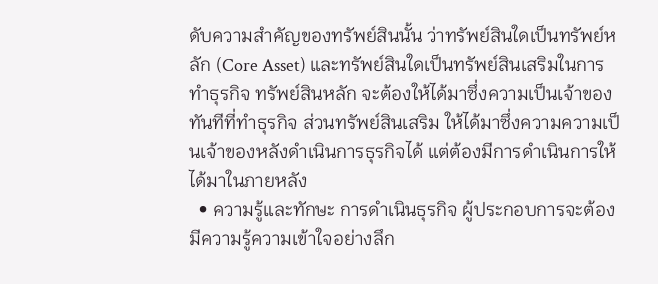ดับความสำคัญของทรัพย์สินนั้น ว่าทรัพย์สินใดเป็นทรัพย์หลัก (Core Asset) และทรัพย์สินใดเป็นทรัพย์สินเสริมในการทำธุรกิจ ทรัพย์สินหลัก จะต้องให้ได้มาซึ่งความเป็นเจ้าของทันทีที่ทำธุรกิจ ส่วนทรัพย์สินเสริม ให้ได้มาซึ่งความความเป็นเจ้าของหลังดำเนินการธุรกิจได้ แต่ต้องมีการดำเนินการให้ได้มาในภายหลัง
  • ความรู้และทักษะ การดำเนินธุรกิจ ผู้ประกอบการจะต้องมีความรู้ความเข้าใจอย่างลึก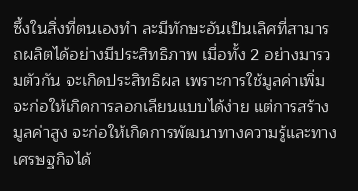ซึ้งในสิ่งที่ตนเองทำ ละมีทักษะอันเป็นเลิศที่สามารถผลิตได้อย่างมีประสิทธิภาพ เมื่อทั้ง 2 อย่างมารวมตัวกัน จะเกิดประสิทธิผล เพราะการใช้มูลค่าเพิ่ม จะก่อให้เกิดการลอกเลียนแบบได้ง่าย แต่การสร้างมูลค่าสูง จะก่อให้เกิดการพัฒนาทางความรู้และทางเศรษฐกิจได้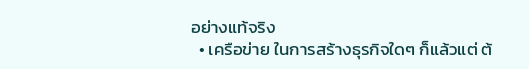อย่างแท้จริง
  • เครือข่าย ในการสร้างธุรกิจใดๆ ก็แล้วแต่ ต้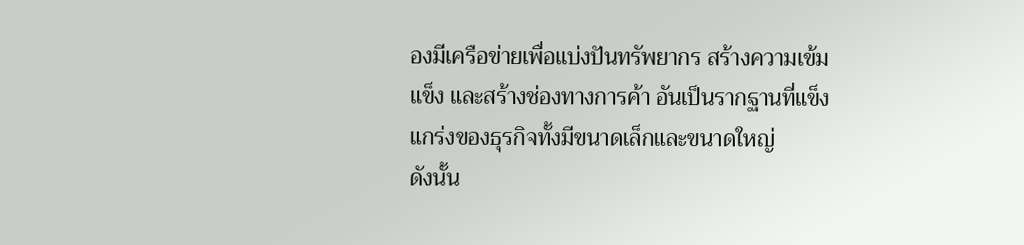องมีเครือข่ายเพื่อแบ่งปันทรัพยากร สร้างความเข้มแข็ง และสร้างช่องทางการค้า อันเป็นรากฐานที่แข็งแกร่งของธุรกิจทั้งมีขนาดเล็กและขนาดใหญ่
ดังนั้น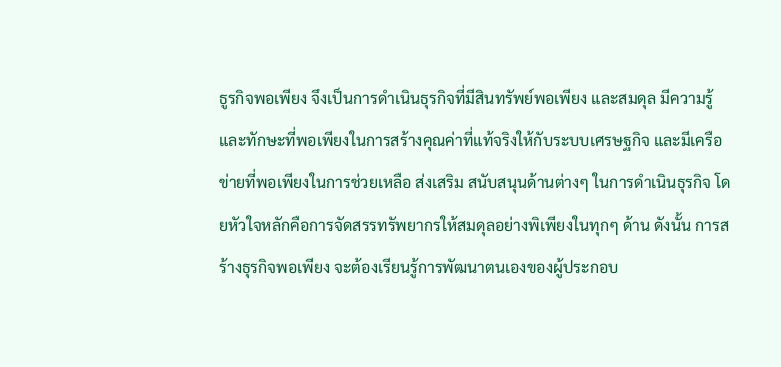ธูรกิจพอเพียง จึงเป็นการดำเนินธุรกิจที่มีสินทรัพย์พอเพียง และสมดุล มีความรู้และทักษะที่พอเพียงในการสร้างคุณค่าที่แท้จริงให้กับระบบเศรษฐกิจ และมีเครือข่ายที่พอเพียงในการช่วยเหลือ ส่งเสริม สนับสนุนด้านต่างๆ ในการดำเนินธุรกิจ โดยหัวใจหลักคือการจัดสรรทรัพยากรให้สมดุลอย่างพิเพียงในทุกๆ ด้าน ดังนั้น การสร้างธุรกิจพอเพียง จะต้องเรียนรู้การพัฒนาตนเองของผู้ประกอบ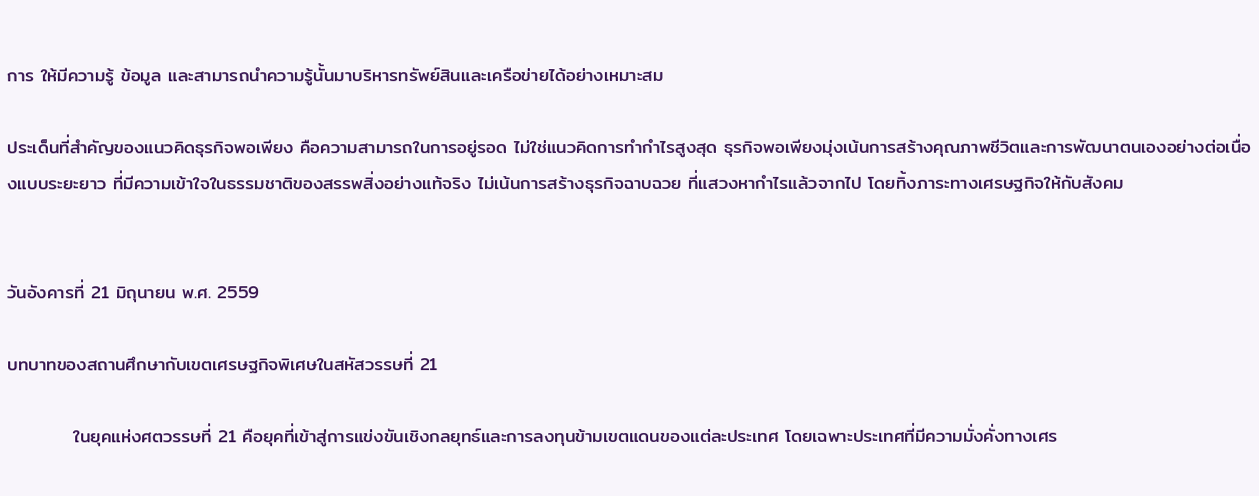การ ให้มีความรู้ ข้อมูล และสามารถนำความรู้นั้นมาบริหารทรัพย์สินและเครือข่ายได้อย่างเหมาะสม

ประเด็นที่สำคัญของแนวคิดธุรกิจพอเพียง คือความสามารถในการอยู่รอด ไม่ใช่แนวคิดการทำกำไรสูงสุด ธุรกิจพอเพียงมุ่งเน้นการสร้างคุณภาพชีวิตและการพัฒนาตนเองอย่างต่อเนื่องแบบระยะยาว ที่มีความเข้าใจในธรรมชาติของสรรพสิ่งอย่างแท้จริง ไม่เน้นการสร้างธุรกิจฉาบฉวย ที่แสวงหากำไรแล้วจากไป โดยทิ้งภาระทางเศรษฐกิจให้กับสังคม


วันอังคารที่ 21 มิถุนายน พ.ศ. 2559

บทบาทของสถานศึกษากับเขตเศรษฐกิจพิเศษในสหัสวรรษที่ 21

          ในยุคแห่งศตวรรษที่ 21 คือยุคที่เข้าสู่การแข่งขันเชิงกลยุทธ์และการลงทุนข้ามเขตแดนของแต่ละประเทศ โดยเฉพาะประเทศที่มีความมั่งคั่งทางเศร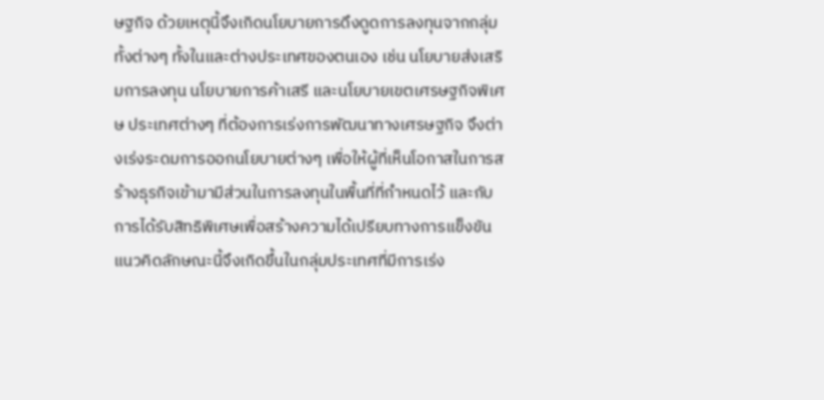ษฐกิจ ด้วยเหตุนี้จึงเกิดนโยบายการดึงดูดการลงทุนจากกลุ่มทั้งต่างๆ ทั้งในและต่างประเทศของตนเอง เช่น นโยบายส่งเสริมการลงทุน นโยบายการค้าเสรี และนโยบายเขตเศรษฐกิจพิเศษ ประเทศต่างๆ ที่ต้องการเร่งการพัฒนาทางเศรษฐกิจ จึงต่างเร่งระดมการออกนโยบายต่างๆ เพื่อให้ผู้ที่เห็นโอกาสในการสร้างธุรกิจเข้ามามีส่วนในการลงทุนในพื้นที่ที่กำหนดไว้ และกับการได้รับสิทธิพิเศษเพื่อสร้างความได้เปรียบทางการแข็งขัน แนวคิดลักษณะนี้จึงเกิดขึ้นในกลุ่มประเทศที่มีการเร่ง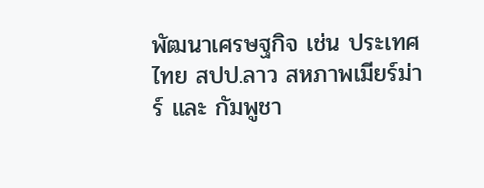พัฒนาเศรษฐกิจ เช่น ประเทศไทย สปป.ลาว สหภาพเมียร์ม่าร์ และ กัมพูชา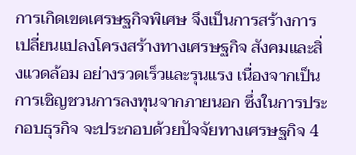การเกิดเขตเศรษฐกิจพิเศษ จึงเป็นการสร้างการเปลี่ยนแปลงโครงสร้างทางเศรษฐกิจ สังคมและสิ่งแวดล้อม อย่างรวดเร็วและรุนแรง เนื่องจากเป็นการเชิญชวนการลงทุนจากภายนอก ซึ่งในการประกอบธุรกิจ จะประกอบด้วยปัจจัยทางเศรษฐกิจ 4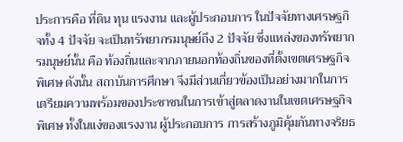ประการคือ ที่ดิน ทุน แรงงาน และผู้ประกอบการ ในปัจจัยทางเศรษฐกิจทั้ง 4 ปัจจัย จะเป็นทรัพยากรมนุษย์ถึง 2 ปัจจัย ซึ่งแหล่งของทรัพยากรมนุษย์นั้น คือ ท้องถิ่นและจากภายนอกท้องถิ่นของที่ตั้งเขตเศรษฐกิจพิเศษ ดังนั้น สถาบันการศึกษา จึงมีส่วนเกี่ยวข้องเป็นอย่างมากในการเตรียมความพร้อมของประชาชนในการเข้าสู่ตลาดงานในเขตเศรษฐกิจพิเศษ ทั้งในแง่ของแรงงาน ผู้ประกอบการ การสร้างภูมิคุ้มกันทางจริยธ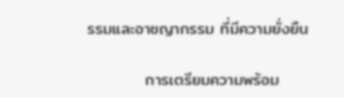รรมและอาชญากรรม ที่มีความยั่งยืน

          การเตรียมความพร้อม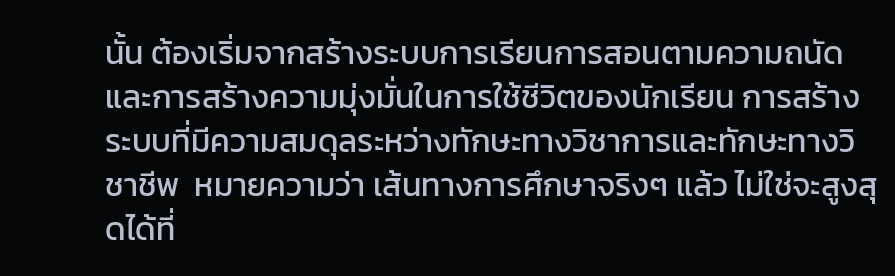นั้น ต้องเริ่มจากสร้างระบบการเรียนการสอนตามความถนัดและการสร้างความมุ่งมั่นในการใช้ชีวิตของนักเรียน การสร้างระบบที่มีความสมดุลระหว่างทักษะทางวิชาการและทักษะทางวิชาชีพ  หมายความว่า เส้นทางการศึกษาจริงๆ แล้ว ไม่ใช่จะสูงสุดได้ที่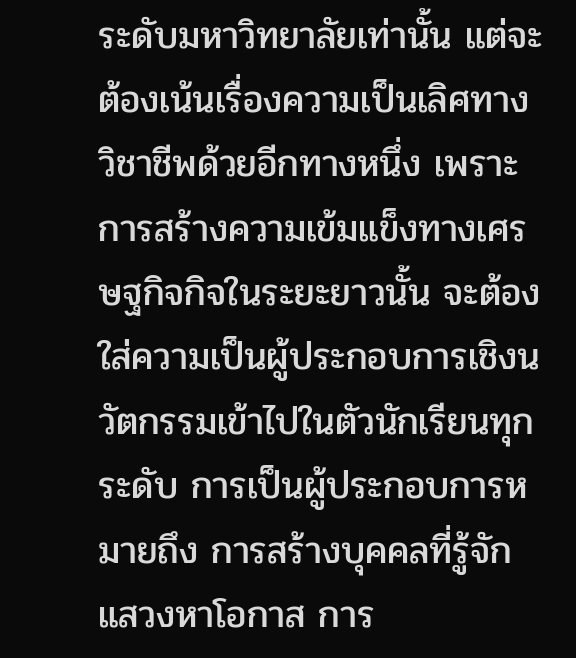ระดับมหาวิทยาลัยเท่านั้น แต่จะต้องเน้นเรื่องความเป็นเลิศทางวิชาชีพด้วยอีกทางหนึ่ง เพราะการสร้างความเข้มแข็งทางเศรษฐกิจกิจในระยะยาวนั้น จะต้องใส่ความเป็นผู้ประกอบการเชิงนวัตกรรมเข้าไปในตัวนักเรียนทุกระดับ การเป็นผู้ประกอบการหมายถึง การสร้างบุคคลที่รู้จักแสวงหาโอกาส การ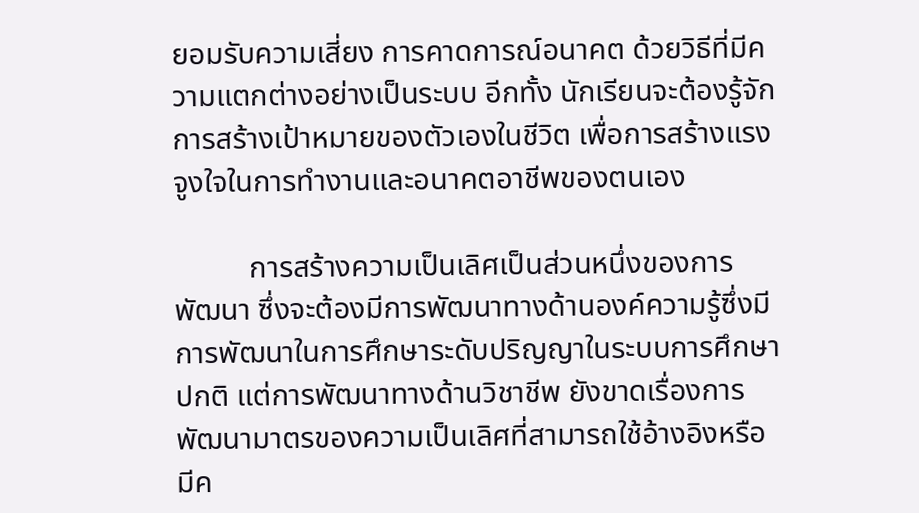ยอมรับความเสี่ยง การคาดการณ์อนาคต ด้วยวิธีที่มีความแตกต่างอย่างเป็นระบบ อีกทั้ง นักเรียนจะต้องรู้จักการสร้างเป้าหมายของตัวเองในชีวิต เพื่อการสร้างแรงจูงใจในการทำงานและอนาคตอาชีพของตนเอง

          การสร้างความเป็นเลิศเป็นส่วนหนึ่งของการพัฒนา ซึ่งจะต้องมีการพัฒนาทางด้านองค์ความรู้ซึ่งมีการพัฒนาในการศึกษาระดับปริญญาในระบบการศึกษาปกติ แต่การพัฒนาทางด้านวิชาชีพ ยังขาดเรื่องการพัฒนามาตรของความเป็นเลิศที่สามารถใช้อ้างอิงหรือมีค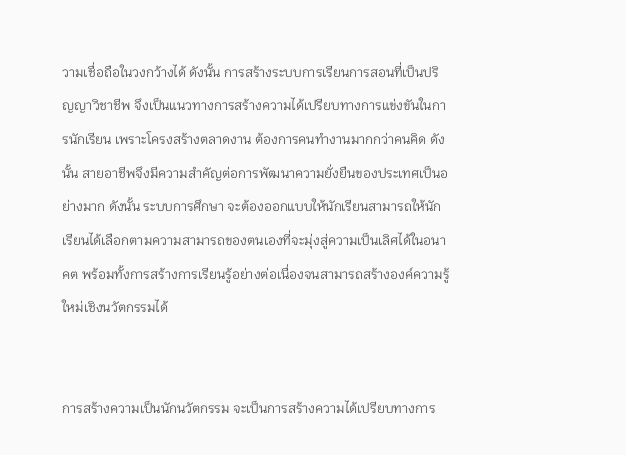วามเชื่อถือในวงกว้างได้ ดังนั้น การสร้างระบบการเรียนการสอนที่เป็นปริญญาวิชาชีพ จึงเป็นแนวทางการสร้างความได้เปรียบทางการแข่งขันในการนักเรียน เพราะโครงสร้างตลาดงาน ต้องการคนทำงานมากกว่าคนคิด ดังนั้น สายอาชีพจึงมีความสำคัญต่อการพัฒนาความยั่งยืนของประเทศเป็นอย่างมาก ดังนั้น ระบบการศึกษา จะต้องออกแบบให้นักเรียนสามารถให้นักเรียนได้เลือกตามความสามารถของตนเองที่จะมุ่งสู่ความเป็นเลิศได้ในอนาคต พร้อมทั้งการสร้างการเรียนรู้อย่างต่อเนื่องจนสามารถสร้างองค์ความรู้ใหม่เชิงนวัตกรรมได้


การสร้างความเป็นนักนวัตกรรม จะเป็นการสร้างความได้เปรียบทางการ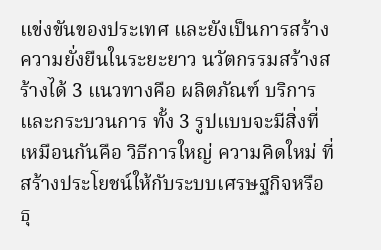แข่งขันของประเทศ และยังเป็นการสร้างความยั่งยืนในระยะยาว นวัตกรรมสร้างสร้างได้ 3 แนวทางคือ ผลิตภัณฑ์ บริการ และกระบวนการ ทั้ง 3 รูปแบบจะมีสิ่งที่เหมือนกันคือ วิธีการใหญ่ ความคิดใหม่ ที่สร้างประโยชน์ให้กับระบบเศรษฐกิจหรือธุ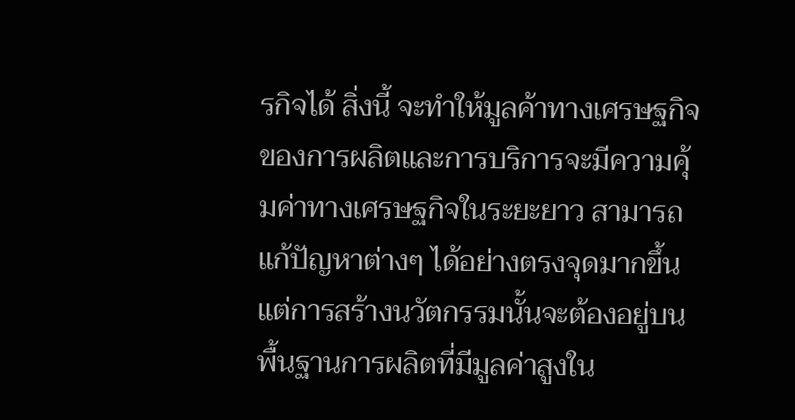รกิจได้ สิ่งนี้ จะทำให้มูลค้าทางเศรษฐกิจของการผลิตและการบริการจะมีความคุ้มค่าทางเศรษฐกิจในระยะยาว สามารถแก้ปัญหาต่างๆ ได้อย่างตรงจุดมากขึ้น แต่การสร้างนวัตกรรมนั้นจะต้องอยู่บนพื้นฐานการผลิตที่มีมูลค่าสูงใน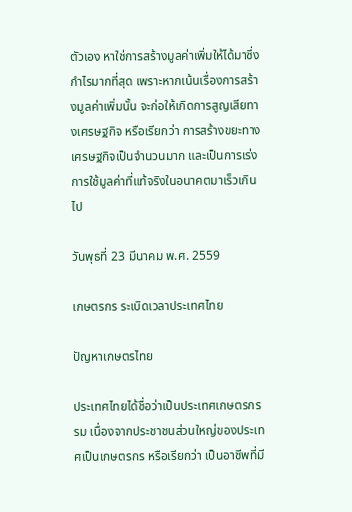ตัวเอง หาใช่การสร้างมูลค่าเพิ่มให้ได้มาซึ่งกำไรมากที่สุด เพราะหากเน้นเรื่องการสร้างมูลค่าเพิ่มนั้น จะก่อให้เกิดการสูญเสียทางเศรษฐกิจ หรือเรียกว่า การสร้างขยะทางเศรษฐกิจเป็นจำนวนมาก และเป็นการเร่งการใช้มูลค่าที่แท้จริงในอนาคตมาเร็วเกินไป

วันพุธที่ 23 มีนาคม พ.ศ. 2559

เกษตรกร ระเบิดเวลาประเทศไทย

ปัญหาเกษตรไทย

ประเทศไทยได้ชื่อว่าเป็นประเทศเกษตรกรรม เนื่องจากประชาชนส่วนใหญ่ของประเทศเป็นเกษตรกร หรือเรียกว่า เป็นอาชีพที่มี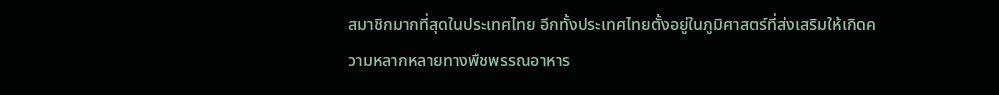สมาชิกมากที่สุดในประเทศไทย อีกทั้งประเทศไทยตั้งอยู่ในภูมิศาสตร์ที่ส่งเสริมให้เกิดความหลากหลายทางพืชพรรณอาหาร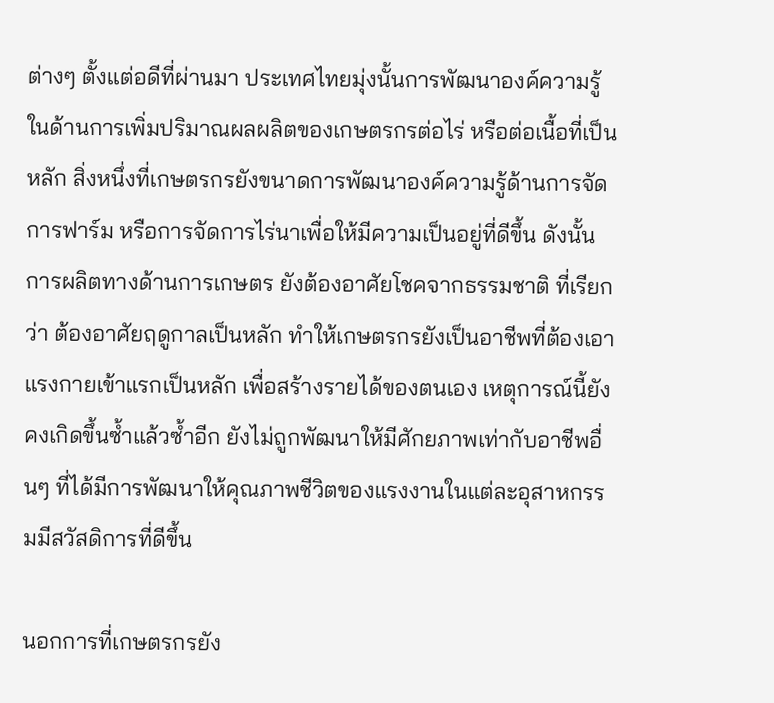ต่างๆ ตั้งแต่อดีที่ผ่านมา ประเทศไทยมุ่งนั้นการพัฒนาองค์ความรู้ในด้านการเพิ่มปริมาณผลผลิตของเกษตรกรต่อไร่ หรือต่อเนื้อที่เป็นหลัก สิ่งหนึ่งที่เกษตรกรยังขนาดการพัฒนาองค์ความรู้ด้านการจัดการฟาร์ม หรือการจัดการไร่นาเพื่อให้มีความเป็นอยู่ที่ดีขึ้น ดังนั้น การผลิตทางด้านการเกษตร ยังต้องอาศัยโชคจากธรรมชาติ ที่เรียกว่า ต้องอาศัยฤดูกาลเป็นหลัก ทำให้เกษตรกรยังเป็นอาชีพที่ต้องเอาแรงกายเข้าแรกเป็นหลัก เพื่อสร้างรายได้ของตนเอง เหตุการณ์นี้ยังคงเกิดขึ้นซ้ำแล้วซ้ำอีก ยังไม่ถูกพัฒนาให้มีศักยภาพเท่ากับอาชีพอื่นๆ ที่ได้มีการพัฒนาให้คุณภาพชีวิตของแรงงานในแต่ละอุสาหกรรมมีสวัสดิการที่ดีขึ้น

นอกการที่เกษตรกรยัง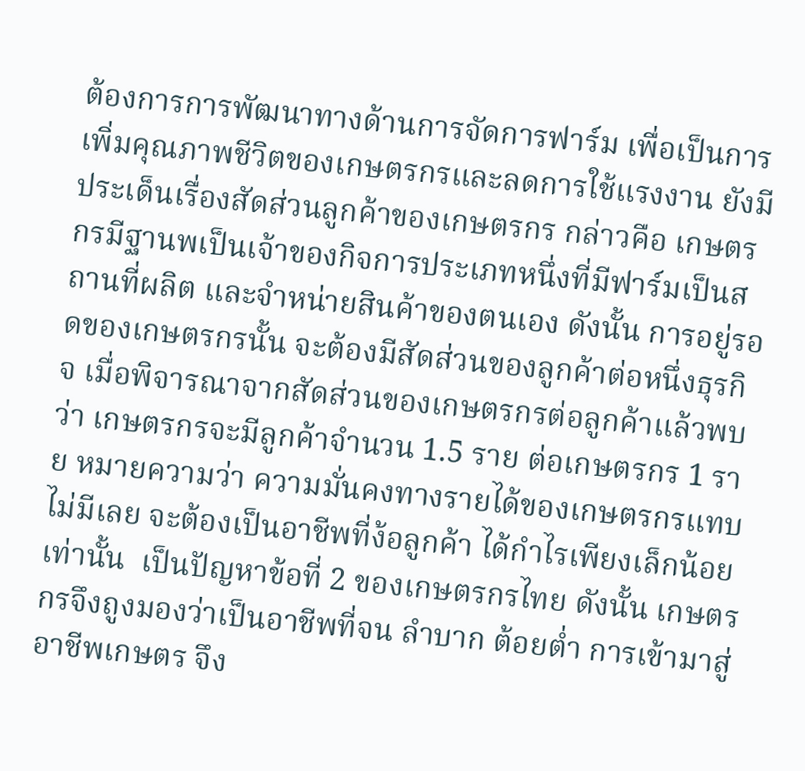ต้องการการพัฒนาทางด้านการจัดการฟาร์ม เพื่อเป็นการเพิ่มคุณภาพชีวิตของเกษตรกรและลดการใช้แรงงาน ยังมีประเด็นเรื่องสัดส่วนลูกค้าของเกษตรกร กล่าวคือ เกษตรกรมีฐานพเป็นเจ้าของกิจการประเภทหนึ่งที่มีฟาร์มเป็นสถานที่ผลิต และจำหน่ายสินค้าของตนเอง ดังนั้น การอยู่รอดของเกษตรกรนั้น จะต้องมีสัดส่วนของลูกค้าต่อหนึ่งธุรกิจ เมื่อพิจารณาจากสัดส่วนของเกษตรกรต่อลูกค้าแล้วพบว่า เกษตรกรจะมีลูกค้าจำนวน 1.5 ราย ต่อเกษตรกร 1 ราย หมายความว่า ความมั่นคงทางรายได้ของเกษตรกรแทบไม่มีเลย จะต้องเป็นอาชีพที่ง้อลูกค้า ได้กำไรเพียงเล็กน้อยเท่านั้น  เป็นปัญหาข้อที่ 2 ของเกษตรกรไทย ดังนั้น เกษตรกรจึงถูงมองว่าเป็นอาชีพที่จน ลำบาก ต้อยต่ำ การเข้ามาสู่อาชีพเกษตร จึง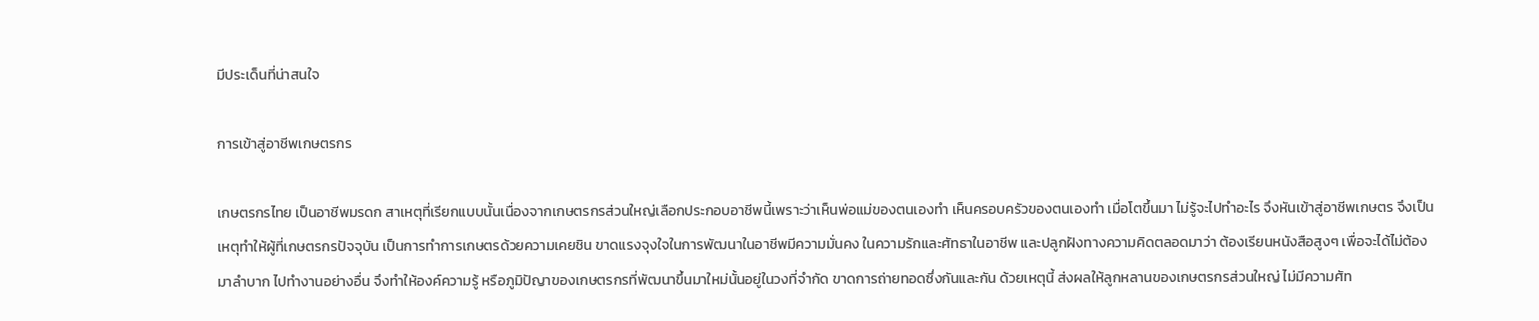มีประเด็นที่น่าสนใจ

การเข้าสู่อาชีพเกษตรกร

เกษตรกรไทย เป็นอาชีพมรดก สาเหตุที่เรียกแบบนั้นเนื่องจากเกษตรกรส่วนใหญ่เลือกประกอบอาชีพนี้เพราะว่าเห็นพ่อแม่ของตนเองทำ เห็นครอบครัวของตนเองทำ เมื่อโตขึ้นมา ไม่รู้จะไปทำอะไร จึงหันเข้าสู่อาชีพเกษตร จึงเป็นเหตุทำให้ผู้ที่เกษตรกรปัจจุบัน เป็นการทำการเกษตรด้วยความเคยชิน ขาดแรงจุงใจในการพัฒนาในอาชีพมีความมั่นคง ในความรักและศัทธาในอาชีพ และปลูกฝังทางความคิดตลอดมาว่า ต้องเรียนหนังสือสูงๆ เพื่อจะได้ไม่ต้องมาลำบาก ไปทำงานอย่างอื่น จึงทำให้องค์ความรู้ หรือภูมิปัญาของเกษตรกรที่พัฒนาขึ้นมาใหม่นั้นอยู่ในวงที่จำกัด ขาดการถ่ายทอดซึ่งกันและกัน ด้วยเหตุนี้ ส่งผลให้ลูกหลานของเกษตรกรส่วนใหญ่ ไม่มีความศัท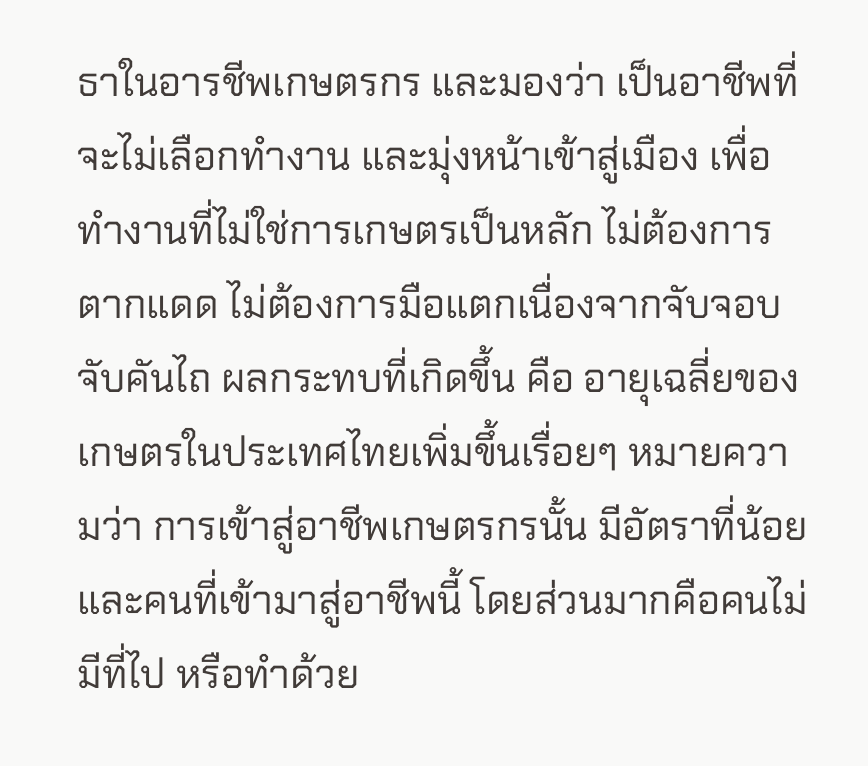ธาในอารชีพเกษตรกร และมองว่า เป็นอาชีพที่จะไม่เลือกทำงาน และมุ่งหน้าเข้าสู่เมือง เพื่อทำงานที่ไม่ใช่การเกษตรเป็นหลัก ไม่ต้องการตากแดด ไม่ต้องการมือแตกเนื่องจากจับจอบ จับคันไถ ผลกระทบที่เกิดขึ้น คือ อายุเฉลี่ยของเกษตรในประเทศไทยเพิ่มขึ้นเรื่อยๆ หมายความว่า การเข้าสู่อาชีพเกษตรกรนั้น มีอัตราที่น้อย และคนที่เข้ามาสู่อาชีพนี้ โดยส่วนมากคือคนไม่มีที่ไป หรือทำด้วย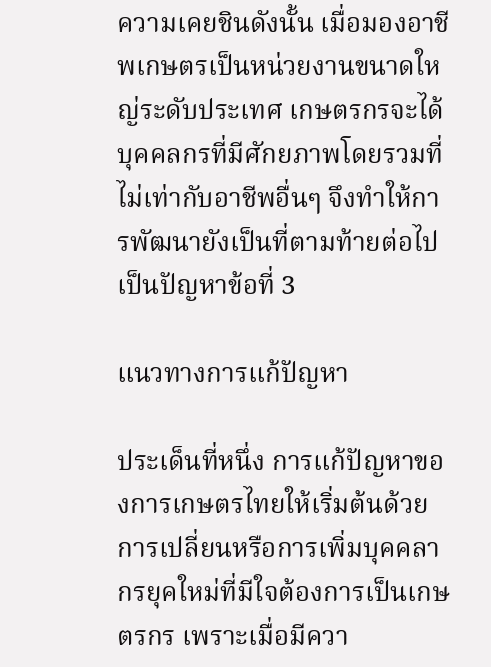ความเคยชินดังนั้น เมื่อมองอาชีพเกษตรเป็นหน่วยงานขนาดใหญ่ระดับประเทศ เกษตรกรจะได้บุคคลกรที่มีศักยภาพโดยรวมที่ไม่เท่ากับอาชีพอื่นๆ จึงทำให้การพัฒนายังเป็นที่ตามท้ายต่อไป เป็นปัญหาข้อที่ 3

แนวทางการแก้ปัญหา

ประเด็นที่หนึ่ง การแก้ปัญหาของการเกษตรไทยให้เริ่มต้นด้วย การเปลี่ยนหรือการเพิ่มบุคคลากรยุคใหม่ที่มีใจต้องการเป็นเกษตรกร เพราะเมื่อมีควา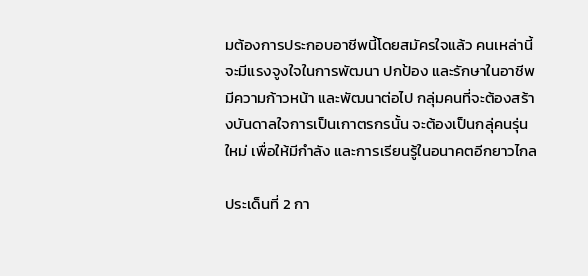มต้องการประกอบอาชีพนี้โดยสมัครใจแล้ว คนเหล่านี้ จะมีแรงจูงใจในการพัฒนา ปกป้อง และรักษาในอาชีพมีความก้าวหน้า และพัฒนาต่อไป กลุ่มคนที่จะต้องสร้างบันดาลใจการเป็นเกาตรกรนั้น จะต้องเป็นกลุ่คนรุ่นใหม่ เพื่อให้มีกำลัง และการเรียนรู้ในอนาคตอีกยาวไกล

ประเด็นที่ 2 กา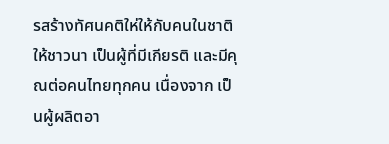รสร้างทัศนคติให่ให้กับคนในชาติ ให้ชาวนา เป็นผู้ที่มีเกียรติ และมีคุณต่อคนไทยทุกคน เนื่องจาก เป็นผู้ผลิตอา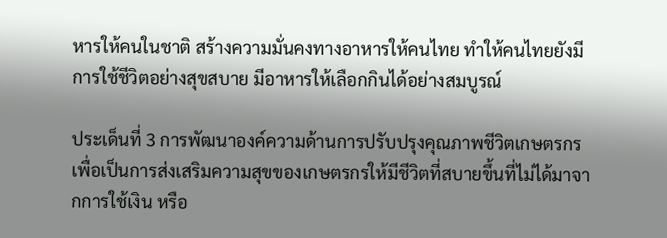หารให้คนในชาติ สร้างความมั่นคงทางอาหารให้คนไทย ทำให้คนไทยยังมีการใช้ชีวิตอย่างสุขสบาย มีอาหารให้เลือกกินได้อย่างสมบูรณ์

ประเด็นที่ 3 การพัฒนาองค์ความด้านการปรับปรุงคุณภาพชีวิตเกษตรกร เพื่อเป็นการส่งเสริมความสุขของเกษตรกรให้มีชีวิตที่สบายขึ้นที่ไม่ได้มาจากการใช้เงิน หรือ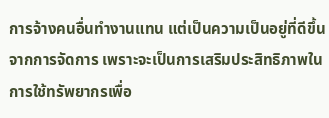การจ้างคนอื่นทำงานแทน แต่เป็นความเป็นอยู่ที่ดีขึ้นจากการจัดการ เพราะจะเป็นการเสริมประสิทธิภาพในการใช้ทรัพยากรเพื่อ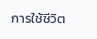การใช้ชีวิต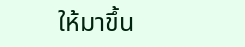ให้มาขึ้น